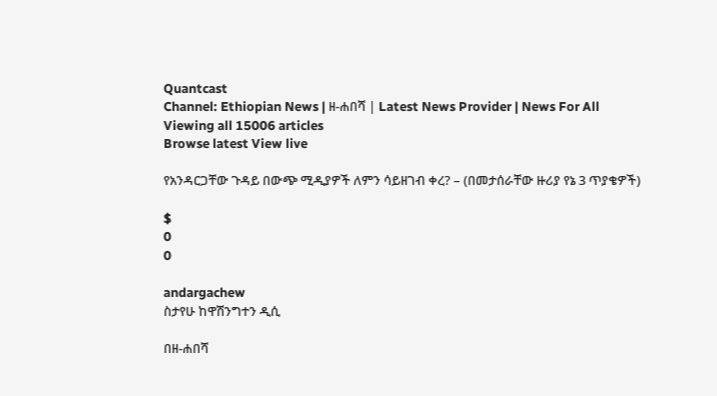Quantcast
Channel: Ethiopian News | ዘ-ሐበሻ | Latest News Provider | News For All
Viewing all 15006 articles
Browse latest View live

የአንዳርጋቸው ጉዳይ በውጭ ሚዲያዎች ለምን ሳይዘገብ ቀረ? – (በመታሰራቸው ዙሪያ የኔ 3 ጥያቄዎች)

$
0
0

andargachew
ስታየሁ ከዋሽንግተን ዲሲ

በዘ-ሐበሻ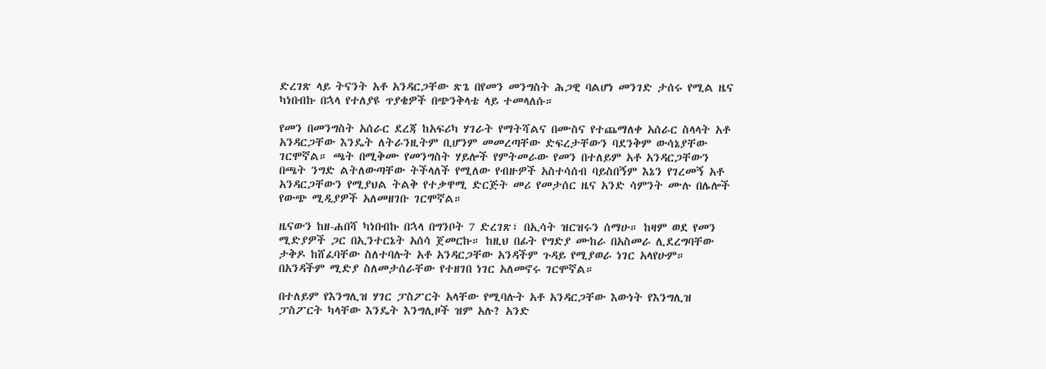ድረገጽ ላይ ትናንት አቶ አንዳርጋቸው ጽጌ በየመን መንግስት ሕጋዊ ባልሆነ መንገድ ታሰሩ የሚል ዜና ካነበብኩ በኋላ የተለያዩ ጥያቄዎች በጭንቅላቴ ላይ ተመላለሱ።

የመን በመንግስት አሰራር ደረጃ ከአፍሪካ ሃገራት የማትሻልና በሙስና የተጨማለቀ አሰራር ስላላት አቶ አንዳርጋቸው እንዴት ለትራንዚትም ቢሆንም መመረጣቸው ድፍረታቸውን ባደንቅም ውሳኔያቸው ገርሞኛል። ጫት በሚቅሙ የመንግስት ሃይሎች የምትመራው የመን በተለይም አቶ አንዳርጋቸውን በጫት ንግድ ልትለውጣቸው ትችላለች የሚለው የብዙዎች አስተሳሰብ ባይስበኝም እኔን የገረመኝ አቶ አንዳርጋቸውን የሚያህል ትልቅ የተቃዋሚ ድርጅት መሪ የመታሰር ዜና አንድ ሳምንት ሙሉ በሌሎች የውጭ ሚዲያዎች አለመዘገቡ ገርሞኛል።

ዜናውን ከዘ-ሐበሻ ካነበብኩ በኋላ በግንቦት 7 ድረገጽ፣ በኢሳት ዝርዝሩን ሰማሁ። ከዛም ወደ የመን ሚድያዎች ጋር በኢንተርኔት አሰሳ ጀመርኩ። ከዚህ በፊት የግድያ ሙከራ በአስመራ ሊደረግባቸው ታቅዶ ከሸፈባቸው ስለተባሉት አቶ አንዳርጋቸው አንዳችም ጉዳይ የሚያወራ ነገር አላየሁም። በአንዳችም ሚድያ ስለመታሰራቸው የተዘገበ ነገር አለመኖሩ ገርሞኛል።

በተለይም የእንግሊዝ ሃገር ፓስፖርት አላቸው የሚባሉት አቶ አንዳርጋቸው እውነት የእንግሊዝ ፓስፖርት ካላቸው እንዴት እንግሊዞች ዝም አሉ? አንድ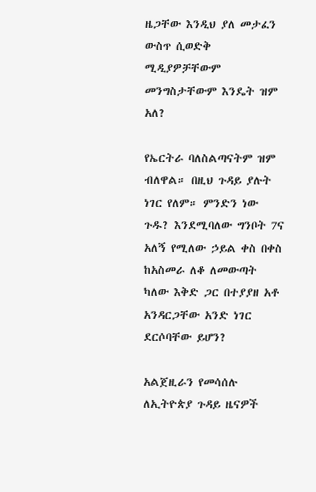ዜጋቸው እንዲህ ያለ መታፈን ውስጥ ሲወድቅ ሚዲያዎቻቸውም መንግስታቸውም እንዴት ዝም አለ?

የኤርትራ ባለስልጣናትም ዝም ብለዋል። በዚህ ጉዳይ ያሉት ነገር የለም። ምንድን ነው ጉዱ? እንደሚባለው ግንቦት 7ና አለኝ የሚለው ኃይል ቀስ በቀስ ከአስመራ ለቆ ለመውጣት ካለው እቅድ ጋር በተያያዘ አቶ አንዳርጋቸው አንድ ነገር ደርሶባቸው ይሆን?

አልጀዚራን የመሳሰሉ ለኢትዮጵያ ጉዳይ ዜናዎች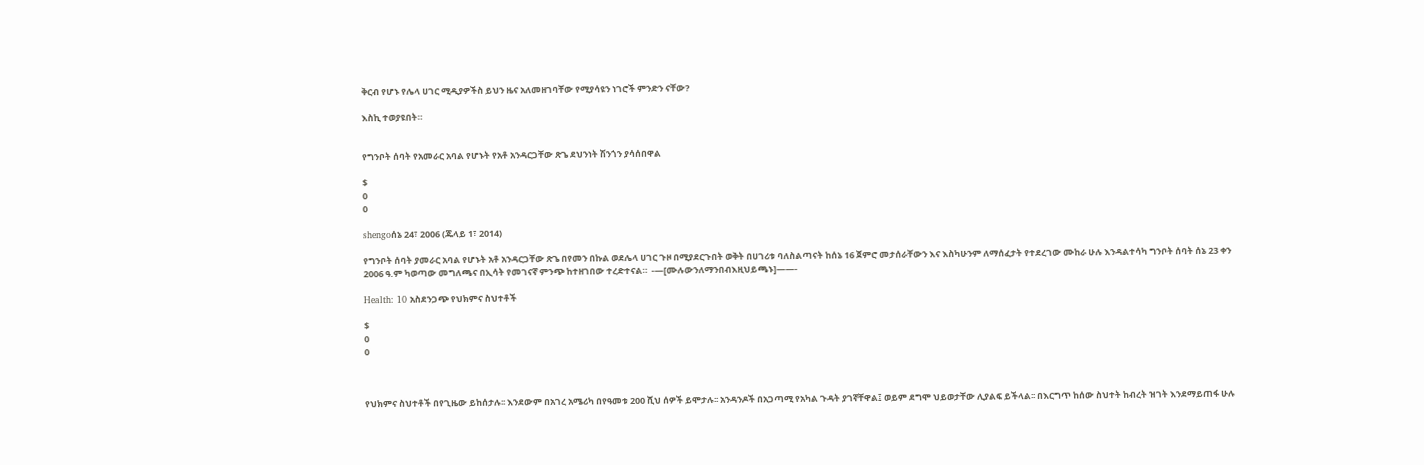ቅርብ የሆኑ የሌላ ሀገር ሚዲያዎችስ ይህን ዜና አለመዘገባቸው የሚያሳዩን ነገሮች ምንድን ናቸው?

እስኪ ተወያዩበት።


የግንቦት ሰባት የአመራር አባል የሆኑት የአቶ አንዳርጋቸው ጽጌ ደህንነት ሽንጎን ያሳሰበዋል

$
0
0

shengoሰኔ 24፣ 2006 (ጁላይ 1፣ 2014)

የግንቦት ሰባት ያመራር አባል የሆኑት አቶ አንዳርጋቸው ጽጌ በየመን በኩል ወደሌላ ሀገር ጉዞ በሚያደርጉበት ወቅት በሀገሪቱ ባለስልጣናት ከሰኔ 16 ጀምሮ መታሰራቸውን እና እስካሁንም ለማሰፈታት የተደረገው ሙከራ ሁሉ እንዳልተሳካ ግንቦት ሰባት ሰኔ 23 ቀን 2006 ዓ.ም ካወጣው መግለጫና በኢሳት የመገናኛ ምንጭ ከተዘገበው ተረድተናል።  -—[ሙሉውንለማንበብእዚህይጫኑ]——-

Health: 10 አስደንጋጭ የህክምና ስህተቶች

$
0
0



የህክምና ስህተቶች በየጊዜው ይከሰታሉ፡፡ እንደውም በአገረ አሜሪካ በየዓመቱ 200 ሺህ ሰዎች ይሞታሉ፡፡ አንዳንዶች በአጋጣሚ የአካል ጉዳት ያገኛቸዋል፤ ወይም ደግሞ ህይወታቸው ሊያልፍ ይችላል፡፡ በእርግጥ ከሰው ስህተት ከብረት ዝገት እንደማይጠፋ ሁሉ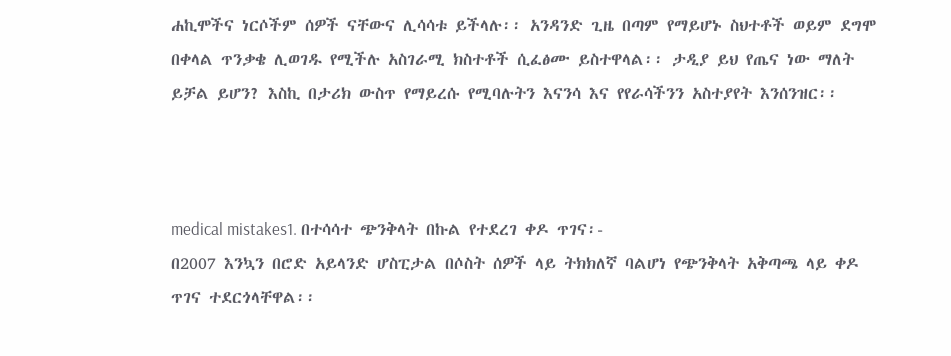ሐኪሞችና ነርሶችም ሰዎች ናቸውና ሊሳሳቱ ይችላሉ፡፡ አንዳንድ ጊዜ በጣም የማይሆኑ ስህተቶች ወይም ደግሞ በቀላል ጥንቃቄ ሊወገዱ የሚችሉ አስገራሚ ክስተቶች ሲፈፅሙ ይስተዋላል፡፡ ታዲያ ይህ የጤና ነው ማለት ይቻል ይሆን? እስኪ በታሪክ ውስጥ የማይረሱ የሚባሉትን እናንሳ እና የየራሳችንን አስተያየት እንሰንዝር፡፡



medical mistakes1. በተሳሳተ ጭንቅላት በኩል የተደረገ ቀዶ ጥገና፡-
በ2007 እንኳን በሮድ አይላንድ ሆስፒታል በሶስት ሰዎች ላይ ትክክለኛ ባልሆነ የጭንቅላት አቅጣጫ ላይ ቀዶ ጥገና ተደርጎላቸዋል፡፡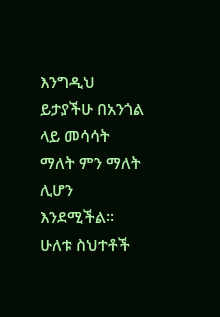እንግዲህ ይታያችሁ በአንጎል ላይ መሳሳት ማለት ምን ማለት ሊሆን እንደሚችል፡፡ ሁለቱ ስህተቶች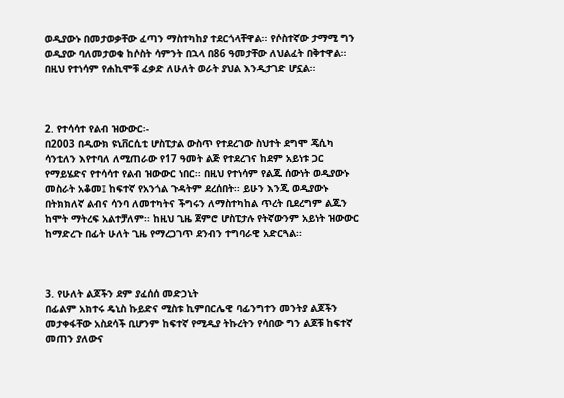ወዲያውኑ በመታወቃቸው ፈጣን ማስተካከያ ተደርጎላቸዋል፡፡ የሶስተኛው ታማሚ ግን ወዲያው ባለመታወቁ ከሶስት ሳምንት በኋላ በ86 ዓመታቸው ለህልፈት በቅተዋል፡፡ በዚህ የተነሳም የሐኪሞቹ ፈቃድ ለሁለት ወራት ያህል እንዲታገድ ሆኗል፡፡



2. የተሳሳተ የልብ ዝውውር፡-
በ2003 በዲውክ ዩኒቨርሲቲ ሆስፒታል ውስጥ የተደረገው ስህተት ደግሞ ጄሲካ ሳንቲለን እየተባለ ለሚጠራው የ17 ዓመት ልጅ የተደረገና ከደም አይነቱ ጋር የማይሄድና የተሳሳተ የልብ ዝውውር ነበር፡፡ በዚህ የተነሳም የልጁ ሰውነት ወዲያውኑ መስራት አቆመ፤ ከፍተኛ የአንጎል ጉዳትም ደረሰበት፡፡ ይሁን እንጂ ወዲያውኑ በትክክለኛ ልብና ሳንባ ለመተካትና ችግሩን ለማስተካከል ጥረት ቢደረግም ልጁን ከሞት ማትረፍ አልተቻለም፡፡ ከዚህ ጊዜ ጀምሮ ሆስፒታሉ የትኛውንም አይነት ዝውውር ከማድረጉ በፊት ሁለት ጊዜ የማረጋገጥ ደንብን ተግባራዊ አድርጓል፡፡



3. የሁለት ልጆችን ደም ያፈሰሰ መድኃኒት
በፊልም አክተሩ ዴኒስ ኩይድና ሚስቱ ኪምበርሌዊ ባፊንግተን መንትያ ልጆችን መታቀፋቸው አስደሳች ቢሆንም ከፍተኛ የሚዲያ ትኩረትን የሳበው ግን ልጆቹ ከፍተኛ መጠን ያለውና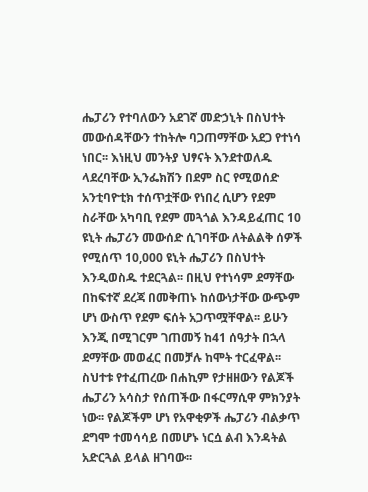ሔፓሪን የተባለውን አደገኛ መድኃኒት በስህተት መውሰዳቸውን ተከትሎ ባጋጠማቸው አደጋ የተነሳ ነበር፡፡ እነዚህ መንትያ ህፃናት እንደተወለዱ ላደረባቸው ኢንፌክሽን በደም ስር የሚወሰድ አንቲባዮቲክ ተሰጥቷቸው የነበረ ሲሆን የደም ስራቸው አካባቢ የደም መጓጎል እንዳይፈጠር 10 ዩኒት ሔፓሪን መውሰድ ሲገባቸው ለትልልቅ ሰዎች የሚሰጥ 10,000 ዩኒት ሔፓሪን በስህተት እንዲወስዱ ተደርጓል፡፡ በዚህ የተነሳም ደማቸው በከፍተኛ ደረጃ በመቅጠኑ ከሰውነታቸው ውጭም ሆነ ውስጥ የደም ፍሰት አጋጥሟቸዋል፡፡ ይሁን እንጂ በሚገርም ገጠመኝ ከ41 ሰዓታት በኋላ ደማቸው መወፈር በመቻሉ ከሞት ተርፈዋል፡፡ ስህተቱ የተፈጠረው በሐኪም የታዘዘውን የልጆች ሔፓሪን አሳስታ የሰጠችው በፋርማሲዋ ምክንያት ነው፡፡ የልጆችም ሆነ የአዋቂዎች ሔፓሪን ብልቃጥ ደግሞ ተመሳሳይ በመሆኑ ነርሷ ልብ እንዳትል አድርጓል ይላል ዘገባው፡፡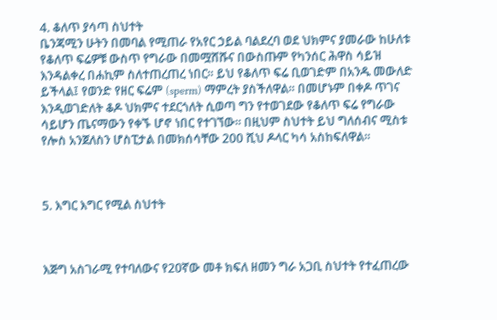4. ቆለጥ ያሳጣ ስህተት
ቤንጃሚን ሁትን በመባል የሚጠራ የአየር ኃይል ባልደረባ ወደ ህክምና ያመራው ከሁለቱ የቆለጥ ፍሬዎቹ ውስጥ የግራው በመሟሸሹና በውስጡም የካንሰር ሕዋስ ሳይዝ እንዳልቀረ በሐኪም ስለተጠረጠረ ነበር፡፡ ይህ የቆለጥ ፍሬ ቢወገድም በአንዱ መውለድ ይችላል፤ የወንድ የዘር ፍሬም (sperm) ማምረት ያስችለዋል፡፡ በመሆኑም በቀዶ ጥገና እንዲወገድለት ቆዶ ህክምና ተደርጎለት ሲወጣ ግን የተወገደው የቆለጥ ፍሬ የግራው ሳይሆን ጤናማውን የቀኙ ሆኖ ነበር የተገኘው፡፡ በዚህም ስህተት ይህ ግለሰብና ሚስቱ የሎስ አንጀለስን ሆስፒታል በመክሰሳቸው 200 ሺህ ዶላር ካሳ አስከፍለዋል፡፡



5. እግር እግር የሚል ስህተት



እጅግ አስገራሚ የተባለውና የ20ኛው መቶ ክፍለ ዘመን ግራ አጋቢ ስህተት የተፈጠረው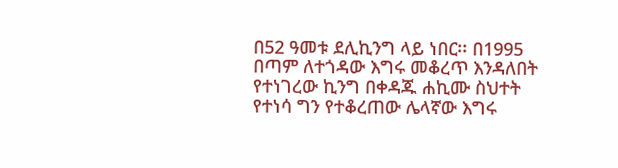በ52 ዓመቱ ደሊኪንግ ላይ ነበር፡፡ በ1995 በጣም ለተጎዳው እግሩ መቆረጥ እንዳለበት የተነገረው ኪንግ በቀዳጁ ሐኪሙ ስህተት የተነሳ ግን የተቆረጠው ሌላኛው እግሩ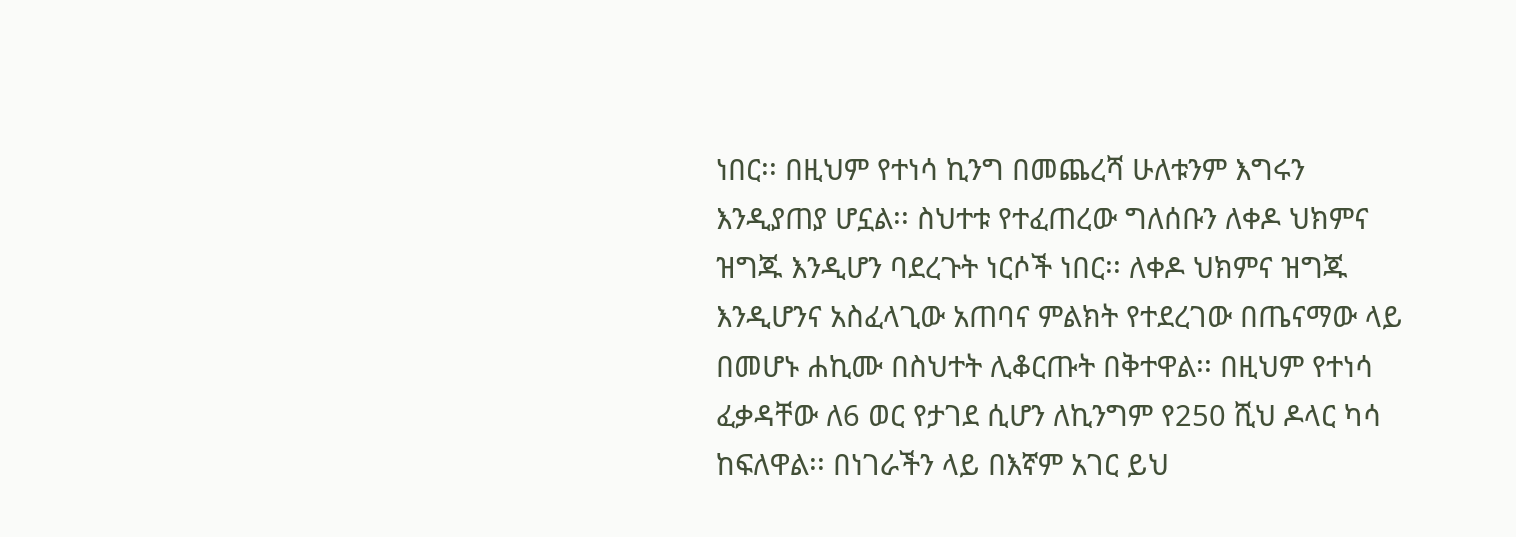ነበር፡፡ በዚህም የተነሳ ኪንግ በመጨረሻ ሁለቱንም እግሩን እንዲያጠያ ሆኗል፡፡ ስህተቱ የተፈጠረው ግለሰቡን ለቀዶ ህክምና ዝግጁ እንዲሆን ባደረጉት ነርሶች ነበር፡፡ ለቀዶ ህክምና ዝግጁ እንዲሆንና አስፈላጊው አጠባና ምልክት የተደረገው በጤናማው ላይ በመሆኑ ሐኪሙ በስህተት ሊቆርጡት በቅተዋል፡፡ በዚህም የተነሳ ፈቃዳቸው ለ6 ወር የታገደ ሲሆን ለኪንግም የ250 ሺህ ዶላር ካሳ ከፍለዋል፡፡ በነገራችን ላይ በእኛም አገር ይህ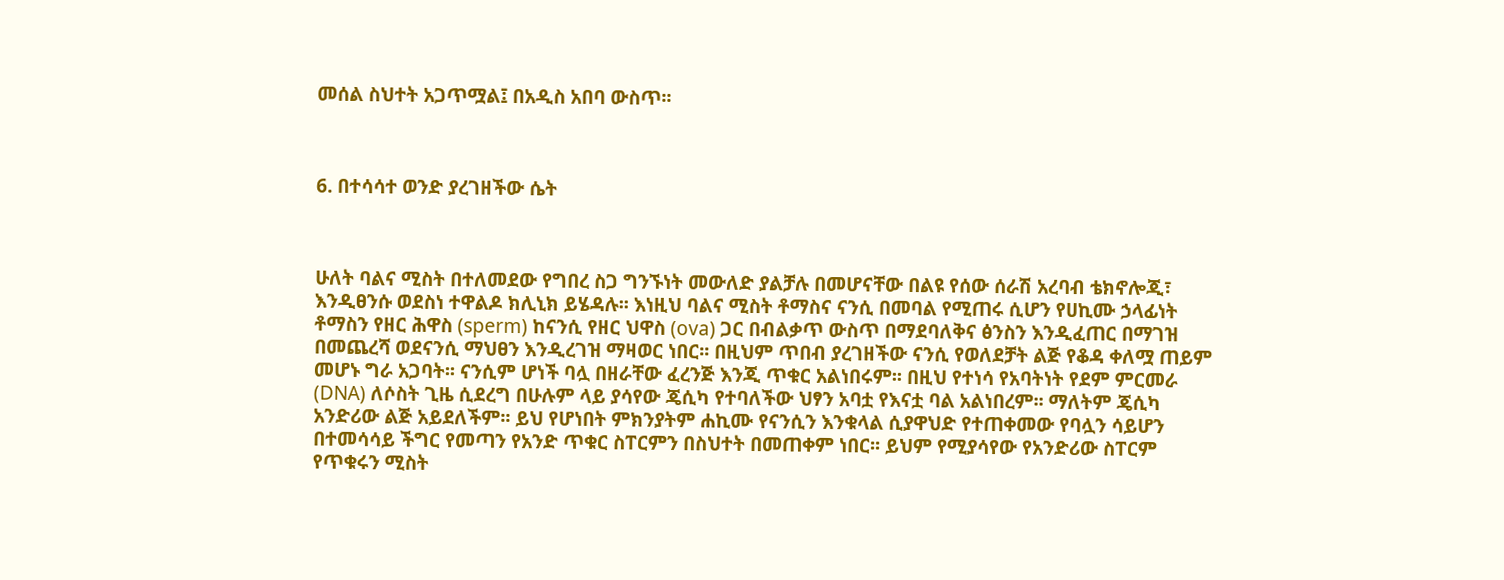መሰል ስህተት አጋጥሟል፤ በአዲስ አበባ ውስጥ፡፡



6. በተሳሳተ ወንድ ያረገዘችው ሴት



ሁለት ባልና ሚስት በተለመደው የግበረ ስጋ ግንኙነት መውለድ ያልቻሉ በመሆናቸው በልዩ የሰው ሰራሽ አረባብ ቴክኖሎጂ፣ እንዲፀንሱ ወደስነ ተዋልዶ ክሊኒክ ይሄዳሉ፡፡ እነዚህ ባልና ሚስት ቶማስና ናንሲ በመባል የሚጠሩ ሲሆን የሀኪሙ ኃላፊነት ቶማስን የዘር ሕዋስ (sperm) ከናንሲ የዘር ህዋስ (ova) ጋር በብልቃጥ ውስጥ በማደባለቅና ፅንስን እንዲፈጠር በማገዝ በመጨረሻ ወደናንሲ ማህፀን እንዲረገዝ ማዛወር ነበር፡፡ በዚህም ጥበብ ያረገዘችው ናንሲ የወለደቻት ልጅ የቆዳ ቀለሟ ጠይም መሆኑ ግራ አጋባት፡፡ ናንሲም ሆነች ባሏ በዘራቸው ፈረንጅ እንጂ ጥቁር አልነበሩም፡፡ በዚህ የተነሳ የአባትነት የደም ምርመራ (DNA) ለሶስት ጊዜ ሲደረግ በሁሉም ላይ ያሳየው ጄሲካ የተባለችው ህፃን አባቷ የእናቷ ባል አልነበረም፡፡ ማለትም ጄሲካ አንድሪው ልጅ አይደለችም፡፡ ይህ የሆነበት ምክንያትም ሐኪሙ የናንሲን እንቁላል ሲያዋህድ የተጠቀመው የባሏን ሳይሆን በተመሳሳይ ችግር የመጣን የአንድ ጥቁር ስፐርምን በስህተት በመጠቀም ነበር፡፡ ይህም የሚያሳየው የአንድሪው ስፐርም የጥቁሩን ሚስት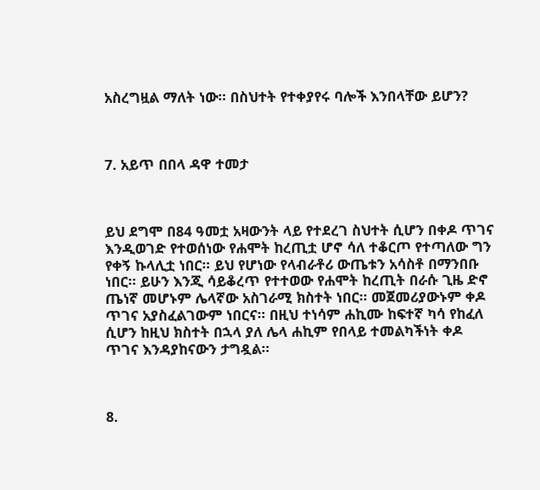አስረግዟል ማለት ነው፡፡ በስህተት የተቀያየሩ ባሎች እንበላቸው ይሆን?



7. አይጥ በበላ ዳዋ ተመታ



ይህ ደግሞ በ84 ዓመቷ አዛውንት ላይ የተደረገ ስህተት ሲሆን በቀዶ ጥገና እንዲወገድ የተወሰነው የሐሞት ከረጢቷ ሆኖ ሳለ ተቆርጦ የተጣለው ግን የቀኝ ኩላሊቷ ነበር፡፡ ይህ የሆነው የላብራቶሪ ውጤቱን አሳስቶ በማንበቡ ነበር፡፡ ይሁን እንጂ ሳይቆረጥ የተተወው የሐሞት ከረጢት በራሱ ጊዜ ድኖ ጤነኛ መሆኑም ሌላኛው አስገራሚ ክስተት ነበር፡፡ መጀመሪያውኑም ቀዶ ጥገና አያስፈልገውም ነበርና፡፡ በዚህ ተነሳም ሐኪሙ ከፍተኛ ካሳ የከፈለ ሲሆን ከዚህ ክስተት በኋላ ያለ ሌላ ሐኪም የበላይ ተመልካችነት ቀዶ ጥገና እንዳያከናውን ታግዷል፡፡



8.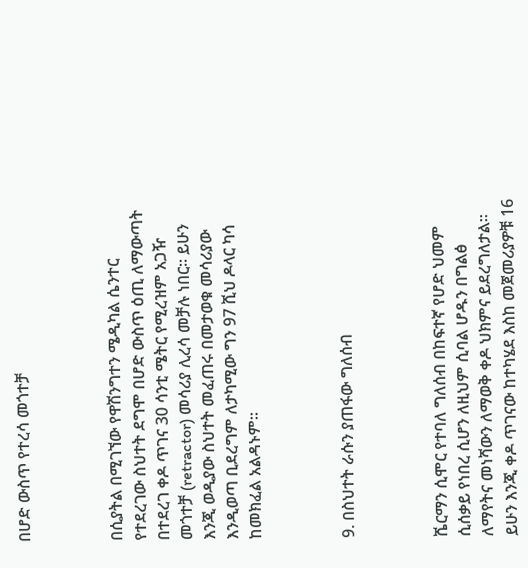በሆድ ውስጥ የተረሳ መጎተቻ



በሲያትል በሚገኘው የዋሽንግተን ሜዲካል ሴንተር የተደረገው ስህተት ደግሞ በሆድ ውስጥ ዕጢ ለማውጣት በተደረገ ቀዶ ጥገና 30 ሳንቲ ሜትር የሚረዝም አጋዥ መጎተቻ (retractor) መሳሪያ ሊረሳ መቻሉ ነበር፡፡ ይሁን እንጂ ወዲያው ስህተት መፈጠሩ በመታወቁ መሳሪያው እንዲወጣ ቢደረግም ለታካሚው ግን 97 ሺህ ዶላር ካሳ ከመክፈል አልዳኑም፡፡



9. በስህተት ራሱን ያጠፋው ግለሰብ



ሼርማን ሲሞር የተባለ ግለሰብ በከፍተኛ የሆድ ህመም ሲሰቃይ የነበረ ሲሆን ለዚህም ሲባል ሆዱን በግልፅ ለማየትና መነሻውን ለማወቅ ቀዶ ህክምና ይደረግለታል፡፡ ይሁን እንጂ ቀዶ ጥገናው ከተካሄደ እስከ መጀመሪያዎቹ 16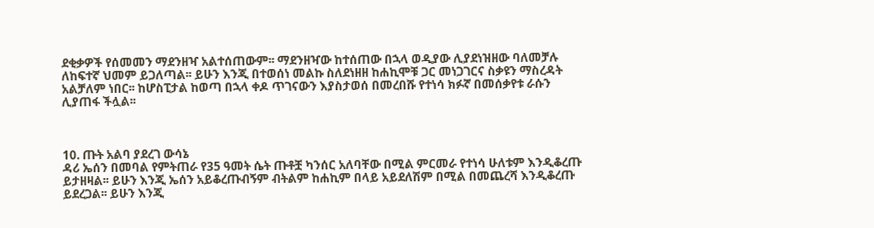ደቂቃዎች የሰመመን ማደንዘዣ አልተሰጠውም፡፡ ማደንዘዣው ከተሰጠው በኋላ ወዲያው ሊያደነዝዘው ባለመቻሉ ለከፍተኛ ህመም ይጋለጣል፡፡ ይሁን እንጂ በተወሰነ መልኩ ስለደነዘዘ ከሐኪሞቹ ጋር መነጋገርና ስቃዩን ማስረዳት አልቻለም ነበር፡፡ ከሆስፒታል ከወጣ በኋላ ቀዶ ጥገናውን እያስታወሰ በመረበሹ የተነሳ ክፉኛ በመሰቃየቱ ራሱን ሊያጠፋ ችሏል፡፡



10. ጡት አልባ ያደረገ ውሳኔ
ዳሪ ኤሰን በመባል የምትጠራ የ35 ዓመት ሴት ጡቶቿ ካንሰር አለባቸው በሚል ምርመራ የተነሳ ሁለቱም እንዲቆረጡ ይታዘዛል፡፡ ይሁን እንጂ ኤሰን አይቆረጡብኝም ብትልም ከሐኪም በላይ አይደለሽም በሚል በመጨረሻ እንዲቆረጡ ይደረጋል፡፡ ይሁን እንጂ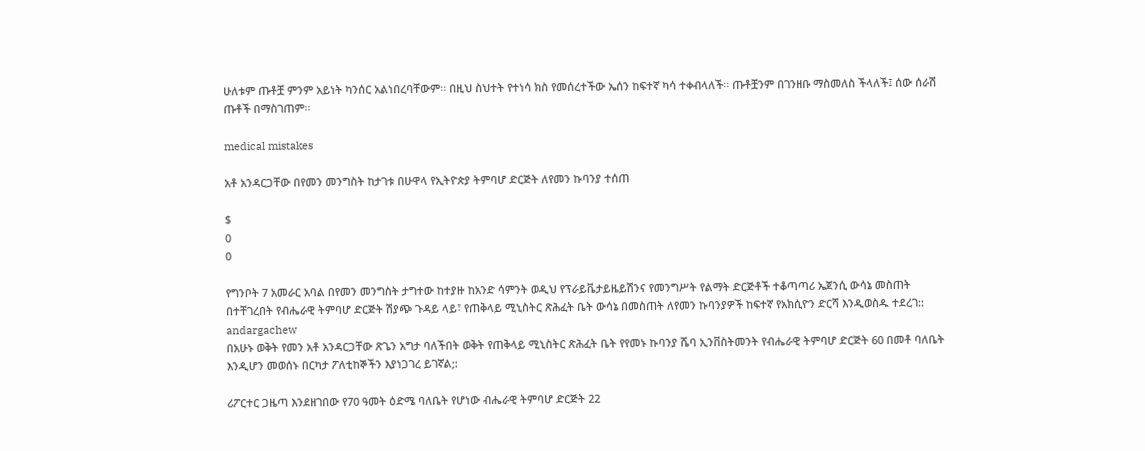ሁለቱም ጡቶቿ ምንም አይነት ካንሰር አልነበረባቸውም፡፡ በዚህ ስህተት የተነሳ ክስ የመሰረተችው ኤሰን ከፍተኛ ካሳ ተቀብላለች፡፡ ጡቶቿንም በገንዘቡ ማስመለስ ችላለች፤ ሰው ሰራሽ ጡቶች በማስገጠም፡፡

medical mistakes

አቶ አንዳርጋቸው በየመን መንግስት ከታገቱ በሁዋላ የኢትዮጵያ ትምባሆ ድርጅት ለየመን ኩባንያ ተሰጠ

$
0
0

የግንቦት 7 አመራር አባል በየመን መንግስት ታግተው ከተያዙ ከአንድ ሳምንት ወዲህ የፕራይቬታይዜይሽንና የመንግሥት የልማት ድርጅቶች ተቆጣጣሪ ኤጀንሲ ውሳኔ መስጠት በተቸገረበት የብሔራዊ ትምባሆ ድርጅት ሽያጭ ጉዳይ ላይ፣ የጠቅላይ ሚኒስትር ጽሕፈት ቤት ውሳኔ በመስጠት ለየመን ኩባንያዎች ከፍተኛ የአክሲዮን ድርሻ እንዲወስዱ ተደረገ::
andargachew
በአሁኑ ወቅት የመን አቶ አንዳርጋቸው ጽጌን አግታ ባለችበት ወቅት የጠቅላይ ሚኒስትር ጽሕፈት ቤት የየመኑ ኩባንያ ሼባ ኢንቨስትመንት የብሔራዊ ትምባሆ ድርጅት 60 በመቶ ባለቤት እንዲሆን መወሰኑ በርካታ ፖለቲከኞችን እያነጋገረ ይገኛል;:

ሪፖርተር ጋዜጣ እንደዘገበው የ70 ዓመት ዕድሜ ባለቤት የሆነው ብሔራዊ ትምባሆ ድርጅት 22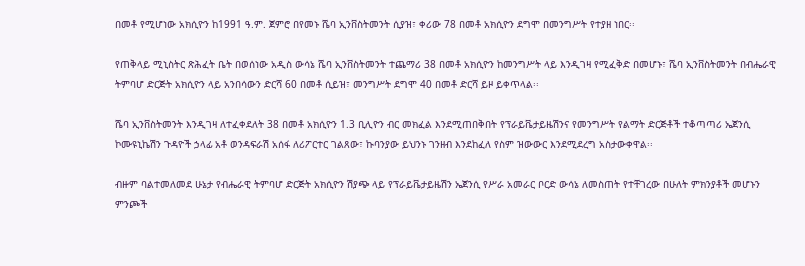በመቶ የሚሆነው አክሲዮን ከ1991 ዓ.ም. ጀምሮ በየመኑ ሼባ ኢንቨስትመንት ሲያዝ፣ ቀሪው 78 በመቶ አክሲዮን ደግሞ በመንግሥት የተያዘ ነበር፡፡

የጠቅላይ ሚኒስትር ጽሕፈት ቤት በወሰነው አዲስ ውሳኔ ሼባ ኢንቨስትመንት ተጨማሪ 38 በመቶ አክሲዮን ከመንግሥት ላይ እንዲገዛ የሚፈቅድ በመሆኑ፣ ሼባ ኢንቨስትመንት በብሔራዊ ትምባሆ ድርጅት አክሲዮን ላይ አንበሳውን ድርሻ 60 በመቶ ሲይዝ፣ መንግሥት ደግሞ 40 በመቶ ድርሻ ይዞ ይቀጥላል፡፡

ሼባ ኢንቨስትመንት እንዲገዛ ለተፈቀደለት 38 በመቶ አክሲዮን 1.3 ቢሊዮን ብር መክፈል እንደሚጠበቅበት የፕራይቬታይዜሽንና የመንግሥት የልማት ድርጅቶች ተቆጣጣሪ ኤጀንሲ ኮሙዩኒኬሽን ጉዳዮች ኃላፊ አቶ ወንዳፍራሽ አሰፋ ለሪፖርተር ገልጸው፣ ኩባንያው ይህንኑ ገንዘብ እንደከፈለ የስም ዝውውር እንደሚደረግ አስታውቀዋል፡፡

ብዙም ባልተመለመደ ሁኔታ የብሔራዊ ትምባሆ ድርጅት አክሲዮን ሽያጭ ላይ የፕራይቬታይዜሽን ኤጀንሲ የሥራ አመራር ቦርድ ውሳኔ ለመስጠት የተቸገረው በሁለት ምክንያቶች መሆኑን ምንጮች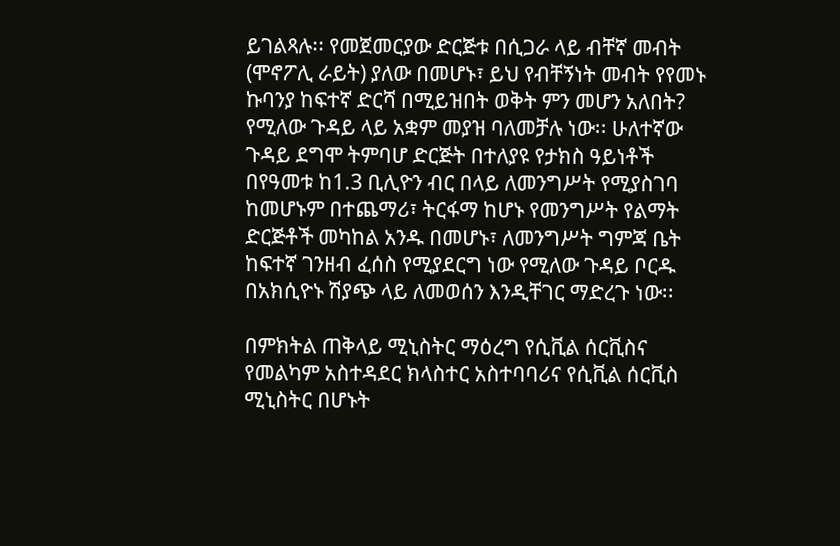ይገልጻሉ፡፡ የመጀመርያው ድርጅቱ በሲጋራ ላይ ብቸኛ መብት (ሞኖፖሊ ራይት) ያለው በመሆኑ፣ ይህ የብቸኝነት መብት የየመኑ ኩባንያ ከፍተኛ ድርሻ በሚይዝበት ወቅት ምን መሆን አለበት? የሚለው ጉዳይ ላይ አቋም መያዝ ባለመቻሉ ነው፡፡ ሁለተኛው ጉዳይ ደግሞ ትምባሆ ድርጅት በተለያዩ የታክስ ዓይነቶች በየዓመቱ ከ1.3 ቢሊዮን ብር በላይ ለመንግሥት የሚያስገባ ከመሆኑም በተጨማሪ፣ ትርፋማ ከሆኑ የመንግሥት የልማት ድርጅቶች መካከል አንዱ በመሆኑ፣ ለመንግሥት ግምጃ ቤት ከፍተኛ ገንዘብ ፈሰስ የሚያደርግ ነው የሚለው ጉዳይ ቦርዱ በአክሲዮኑ ሽያጭ ላይ ለመወሰን እንዲቸገር ማድረጉ ነው፡፡

በምክትል ጠቅላይ ሚኒስትር ማዕረግ የሲቪል ሰርቪስና የመልካም አስተዳደር ክላስተር አስተባባሪና የሲቪል ሰርቪስ ሚኒስትር በሆኑት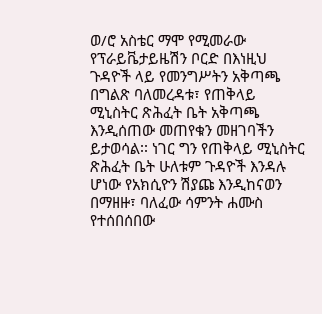ወ/ሮ አስቴር ማሞ የሚመራው የፕራይቬታይዜሽን ቦርድ በእነዚህ ጉዳዮች ላይ የመንግሥትን አቅጣጫ በግልጽ ባለመረዳቱ፣ የጠቅላይ ሚኒስትር ጽሕፈት ቤት አቅጣጫ እንዲሰጠው መጠየቁን መዘገባችን ይታወሳል፡፡ ነገር ግን የጠቅላይ ሚኒስትር ጽሕፈት ቤት ሁለቱም ጉዳዮች እንዳሉ ሆነው የአክሲዮን ሽያጩ እንዲከናወን በማዘዙ፣ ባለፈው ሳምንት ሐሙስ የተሰበሰበው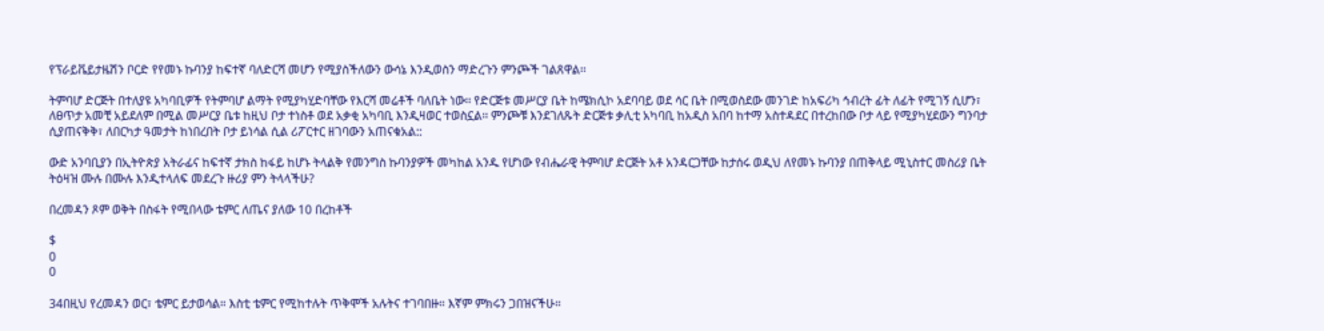የፕራይቬይታዜሽን ቦርድ የየመኑ ኩባንያ ከፍተኛ ባለድርሻ መሆን የሚያስችለውን ውሳኔ እንዲወስን ማድረጉን ምንጮች ገልጸዋል፡፡

ትምባሆ ድርጅት በተለያዩ አካባቢዎች የትምባሆ ልማት የሚያካሂድባቸው የእርሻ መሬቶች ባለቤት ነው፡፡ የድርጅቱ መሥርያ ቤት ከሜክሲኮ አደባባይ ወደ ሳር ቤት በሚወስደው መንገድ ከአፍሪካ ኅብረት ፊት ለፊት የሚገኝ ሲሆን፣ ለፀጥታ አመቺ አይደለም በሚል መሥርያ ቤቱ ከዚህ ቦታ ተነስቶ ወደ አቃቂ አካባቢ እንዲዛወር ተወስኗል፡፡ ምንጮቹ እንደገለጹት ድርጅቱ ቃሊቲ አካባቢ ከአዲስ አበባ ከተማ አስተዳደር በተረከበው ቦታ ላይ የሚያካሂደውን ግንባታ ሲያጠናቅቅ፣ ለበርካታ ዓመታት ከነበረበት ቦታ ይነሳል ሲል ሪፖርተር ዘገባውን አጠናቁአል::

ውድ አንባቢያን በኢትዮጵያ አትራፊና ከፍተኛ ታክስ ከፋይ ከሆኑ ትላልቅ የመንግስ ኩባንያዎች መካከል አንዱ የሆነው የብሔራዊ ትምባሆ ድርጅት አቶ አንዳርጋቸው ከታሰሩ ወዲህ ለየመኑ ኩባንያ በጠቅላይ ሚኒስተር መስሪያ ቤት ትዕዛዝ ሙሉ በሙሉ እንዲተላለፍ መደረጉ ዙሪያ ምን ትላላችሁ?

በረመዳን ጾም ወቅት በስፋት የሚበላው ቴምር ለጤና ያለው 10 በረከቶች

$
0
0

34በዚህ የረመዳን ወር፣ ቴምር ይታወሳል። እስቲ ቴምር የሚከተሉት ጥቅሞች አሉትና ተገባበዙ። እኛም ምክሩን ጋበዝናችሁ።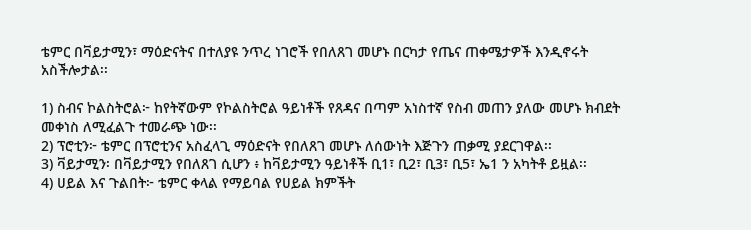ቴምር በቫይታሚን፣ ማዕድናትና በተለያዩ ንጥረ ነገሮች የበለጸገ መሆኑ በርካታ የጤና ጠቀሜታዎች እንዲኖሩት አስችሎታል፡፡

1) ስብና ኮልስትሮል፦ ከየትኛውም የኮልስትሮል ዓይነቶች የጸዳና በጣም አነስተኛ የስብ መጠን ያለው መሆኑ ክብደት መቀነስ ለሚፈልጉ ተመራጭ ነው፡፡
2) ፕሮቲን፦ ቴምር በፕሮቲንና አስፈላጊ ማዕድናት የበለጸገ መሆኑ ለሰውነት እጅጉን ጠቃሚ ያደርገዋል፡፡
3) ቫይታሚን፡ በቫይታሚን የበለጸገ ሲሆን ፥ ከቫይታሚን ዓይነቶች ቢ1፣ ቢ2፣ ቢ3፣ ቢ5፣ ኤ1 ን አካትቶ ይዟል፡፡
4) ሀይል እና ጉልበት፦ ቴምር ቀላል የማይባል የሀይል ክምችት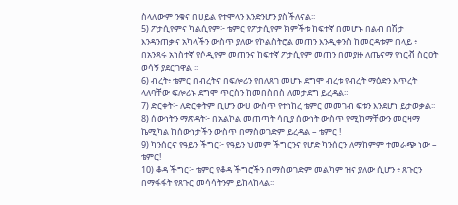ስላለውም ንቁና በሀይል የተሞላን እንድንሆን ያስችለናል፡፡
5) ፖታሲየምና ካልሲየም፦ ቴምር የፖታሲየም ክምችቱ ከፍተኛ በመሆኑ በልብ በሽታ እንዳንጠቃና አካላችን ውስጥ ያለው የኮልስትሮል መጠን እንዲቀንስ ከመርዳቱም በላይ ፥ በአንጻሩ አነስተኛ የሶዲየም መጠንና ከፍተኛ ፖታሲየም መጠን በመያዙ ለጤናማ የነርቭ ስርዐት ወሳኝ ያደርገዋል ፡፡
6) ብረት፥ ቴምር በብረትና በፍሎሪን የበለጸገ መሆኑ ደግሞ ብረቱ የብረት ማዕድን እጥረት ላለባቸው ፍሎሪኑ ደግሞ ጥርስን ከመበስበስ ለመታደግ ይረዳል።
7) ድርቀት፦ ለድርቀትም ቢሆን ውሀ ውስጥ የተነከረ ቴምር መመገብ ፍቱን እንደሆነ ይታወቃል፡፡
8) ሰውነትን ማጽዳት፦ በአልኮል መጠጣት ሳቢያ ሰውነት ውስጥ የሚከማቸውን መርዛማ ኬሚካል ከሰውነታችን ውስጥ በማስወገድም ይረዳል – ቴምር !
9) ካንሰርና የዓይን ችግር፦ የዓይን ህመም ችግርንና የሆድ ካንሰርን ለማከምም ተመራጭ ነው – ቴምር!
10) ቆዳ ችግር፦ ቴምር የቆዳ ችግሮችን በማስወገድም መልካም ዝና ያለው ሲሆን ፥ ጸጉርን በማፋፋት የጸጉር መሳሳትንም ይከላከላል፡፡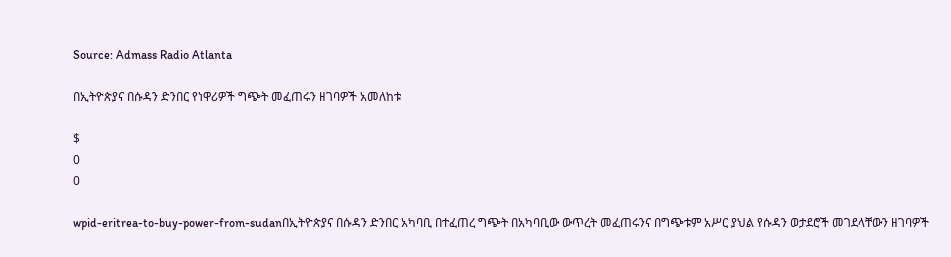Source: Admass Radio Atlanta

በኢትዮጵያና በሱዳን ድንበር የነዋሪዎች ግጭት መፈጠሩን ዘገባዎች አመለከቱ

$
0
0

wpid-eritrea-to-buy-power-from-sudanበኢትዮጵያና በሱዳን ድንበር አካባቢ በተፈጠረ ግጭት በአካባቢው ውጥረት መፈጠሩንና በግጭቱም አሥር ያህል የሱዳን ወታደሮች መገደላቸውን ዘገባዎች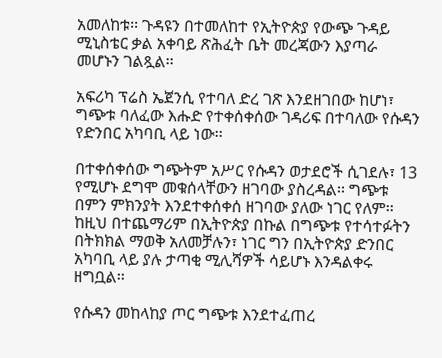አመለከቱ፡፡ ጉዳዩን በተመለከተ የኢትዮጵያ የውጭ ጉዳይ ሚኒስቴር ቃል አቀባይ ጽሕፈት ቤት መረጃውን እያጣራ መሆኑን ገልጿል፡፡

አፍሪካ ፕሬስ ኤጀንሲ የተባለ ድረ ገጽ እንደዘገበው ከሆነ፣ ግጭቱ ባለፈው እሑድ የተቀሰቀሰው ገዳሪፍ በተባለው የሱዳን የድንበር አካባቢ ላይ ነው፡፡

በተቀሰቀሰው ግጭትም አሥር የሱዳን ወታደሮች ሲገደሉ፣ 13 የሚሆኑ ደግሞ መቁሰላቸውን ዘገባው ያስረዳል፡፡ ግጭቱ በምን ምክንያት እንደተቀሰቀሰ ዘገባው ያለው ነገር የለም፡፡ ከዚህ በተጨማሪም በኢትዮጵያ በኩል በግጭቱ የተሳተፉትን በትክክል ማወቅ አለመቻሉን፣ ነገር ግን በኢትዮጵያ ድንበር አካባቢ ላይ ያሉ ታጣቂ ሚሊሻዎች ሳይሆኑ እንዳልቀሩ ዘግቧል፡፡

የሱዳን መከላከያ ጦር ግጭቱ እንደተፈጠረ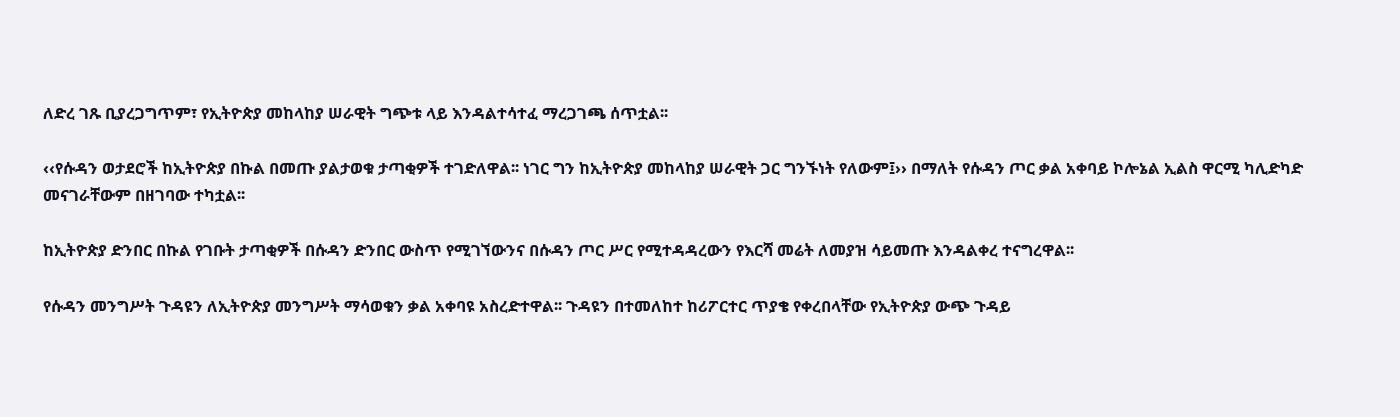ለድረ ገጹ ቢያረጋግጥም፣ የኢትዮጵያ መከላከያ ሠራዊት ግጭቱ ላይ እንዳልተሳተፈ ማረጋገጫ ሰጥቷል፡፡

‹‹የሱዳን ወታደሮች ከኢትዮጵያ በኩል በመጡ ያልታወቁ ታጣቂዎች ተገድለዋል፡፡ ነገር ግን ከኢትዮጵያ መከላከያ ሠራዊት ጋር ግንኙነት የለውም፤›› በማለት የሱዳን ጦር ቃል አቀባይ ኮሎኔል ኢልስ ዋርሚ ካሊድካድ መናገራቸውም በዘገባው ተካቷል፡፡

ከኢትዮጵያ ድንበር በኩል የገቡት ታጣቂዎች በሱዳን ድንበር ውስጥ የሚገኘውንና በሱዳን ጦር ሥር የሚተዳዳረውን የእርሻ መሬት ለመያዝ ሳይመጡ እንዳልቀረ ተናግረዋል፡፡

የሱዳን መንግሥት ጉዳዩን ለኢትዮጵያ መንግሥት ማሳወቁን ቃል አቀባዩ አስረድተዋል፡፡ ጉዳዩን በተመለከተ ከሪፖርተር ጥያቄ የቀረበላቸው የኢትዮጵያ ውጭ ጉዳይ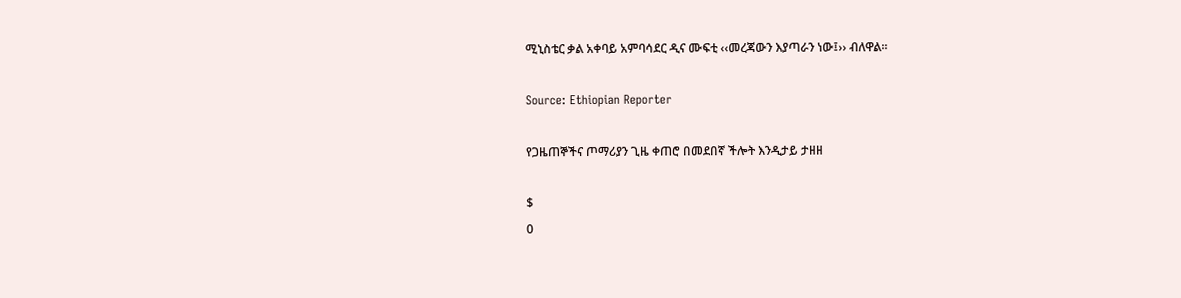ሚኒስቴር ቃል አቀባይ አምባሳደር ዲና ሙፍቲ ‹‹መረጃውን እያጣራን ነው፤›› ብለዋል፡፡

Source: Ethiopian Reporter

የጋዜጠኞችና ጦማሪያን ጊዜ ቀጠሮ በመደበኛ ችሎት እንዲታይ ታዘዘ

$
0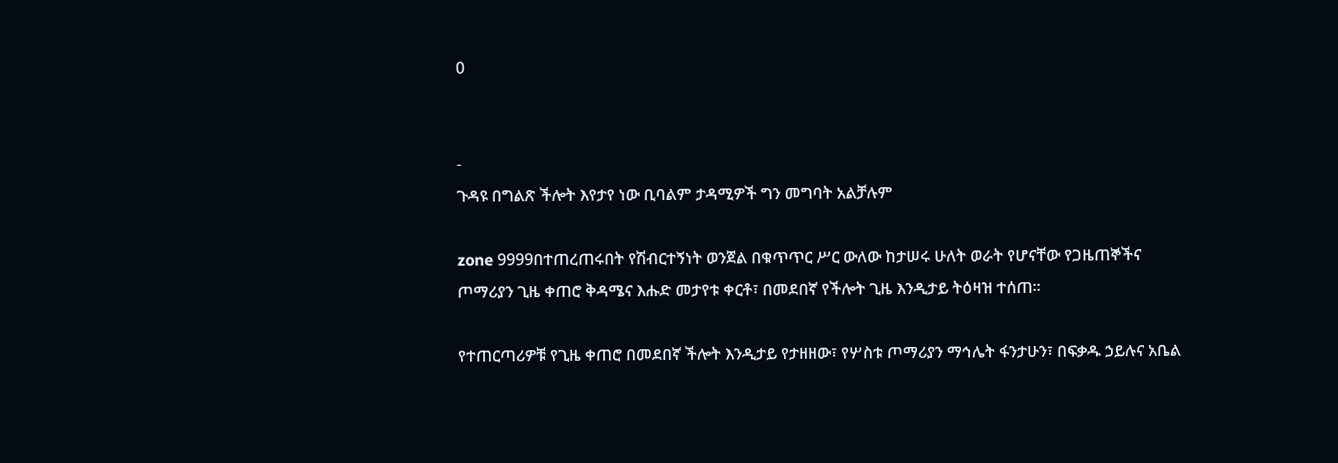0


-
ጉዳዩ በግልጽ ችሎት እየታየ ነው ቢባልም ታዳሚዎች ግን መግባት አልቻሉም

zone 9999በተጠረጠሩበት የሽብርተኝነት ወንጀል በቁጥጥር ሥር ውለው ከታሠሩ ሁለት ወራት የሆናቸው የጋዜጠኞችና ጦማሪያን ጊዜ ቀጠሮ ቅዳሜና እሑድ መታየቱ ቀርቶ፣ በመደበኛ የችሎት ጊዜ እንዲታይ ትዕዛዝ ተሰጠ፡፡

የተጠርጣሪዎቹ የጊዜ ቀጠሮ በመደበኛ ችሎት እንዲታይ የታዘዘው፣ የሦስቱ ጦማሪያን ማኅሌት ፋንታሁን፣ በፍቃዱ ኃይሉና አቤል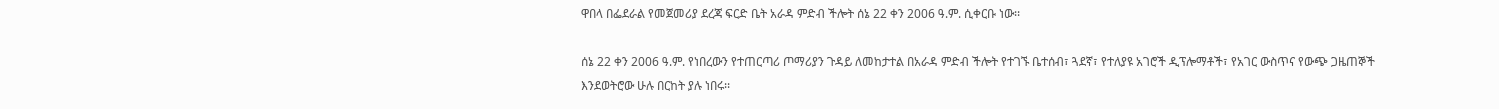ዋበላ በፌደራል የመጀመሪያ ደረጃ ፍርድ ቤት አራዳ ምድብ ችሎት ሰኔ 22 ቀን 2006 ዓ.ም. ሲቀርቡ ነው፡፡

ሰኔ 22 ቀን 2006 ዓ.ም. የነበረውን የተጠርጣሪ ጦማሪያን ጉዳይ ለመከታተል በአራዳ ምድብ ችሎት የተገኙ ቤተሰብ፣ ጓደኛ፣ የተለያዩ አገሮች ዲፕሎማቶች፣ የአገር ውስጥና የውጭ ጋዜጠኞች እንደወትሮው ሁሉ በርከት ያሉ ነበሩ፡፡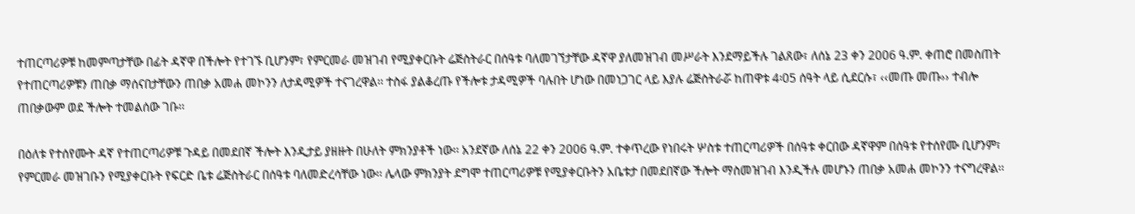ተጠርጣሪዎቹ ከመምጣታቸው በፊት ዳኛዋ በችሎት የተገኙ ቢሆንም፣ የምርመራ መዝገብ የሚያቀርቡት ሬጅስትራር በሰዓቱ ባለመገኘታቸው ዳኛዋ ያለመዝገብ መሥራት እንደማይችሉ ገልጸው፣ ለሰኔ 23 ቀን 2006 ዓ.ም. ቀጠሮ በመስጠት የተጠርጣሪዎቹን ጠበቃ ማሰናበታቸውን ጠበቃ አመሐ መኮንን ለታዳሚዎች ተናገረዋል፡፡ ተስፋ ያልቆረጡ የችሎቱ ታዳሚዎች ባሉበት ሆነው በመነጋገር ላይ እያሉ ሬጅስትራሯ ከጠዋቱ 4፡05 ሰዓት ላይ ሲደርሱ፣ ‹‹መጡ መጡ›› ተብሎ ጠበቃውም ወደ ችሎት ተመልሰው ገቡ፡፡

በዕለቱ የተሰየሙት ዳኛ የተጠርጣሪዎቹ ጉዳይ በመደበኛ ችሎት እንዲታይ ያዘዙት በሁለት ምክንያቶች ነው፡፡ አንደኛው ለሰኔ 22 ቀን 2006 ዓ.ም. ተቀጥረው የነበሩት ሦስቱ ተጠርጣሪዎች በሰዓቱ ቀርበው ዳኛዋም በሰዓቱ የተሰየሙ ቢሆንም፣ የምርመራ መዝገቡን የሚያቀርቡት የፍርድ ቤቱ ሬጅስትራር በሰዓቱ ባለመድረሳቸው ነው፡፡ ሌላው ምክንያት ደግሞ ተጠርጣሪዎቹ የሚያቀርቡትን አቤቱታ በመደበኛው ችሎት ማስመዝገብ እንዲችሉ መሆኑን ጠበቃ አመሐ መኮንን ተናግረዋል፡፡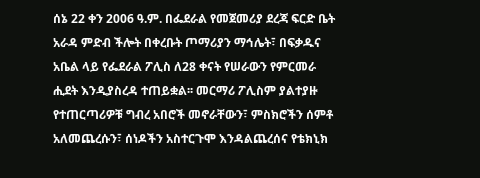ሰኔ 22 ቀን 2006 ዓ.ም. በፌደራል የመጀመሪያ ደረጃ ፍርድ ቤት አራዳ ምድብ ችሎት በቀረቡት ጦማሪያን ማኅሌት፣ በፍቃዱና አቤል ላይ የፌደራል ፖሊስ ለ28 ቀናት የሠራውን የምርመራ ሒደት እንዲያስረዳ ተጠይቋል፡፡ መርማሪ ፖሊስም ያልተያዙ የተጠርጣሪዎቹ ግብረ አበሮች መኖራቸውን፣ ምስክሮችን ሰምቶ አለመጨረሱን፣ ሰነዶችን አስተርጉሞ እንዳልጨረሰና የቴክኒክ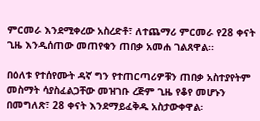ምርመራ እንደሚቀረው አስረድቶ፣ ለተጨማሪ ምርመራ የ28 ቀናት ጊዜ እንዲሰጠው መጠየቁን ጠበቃ አመሐ ገልጸዋል፡፡

በዕለቱ የተሰየሙት ዳኛ ግን የተጠርጣሪዎቹን ጠበቃ አስተያየትም መስማት ሳያስፈልጋቸው መዝገቡ ረጅም ጊዜ የቆየ መሆኑን በመግለጽ፣ 28 ቀናት እንደማይፈቅዱ አስታውቀዋል፡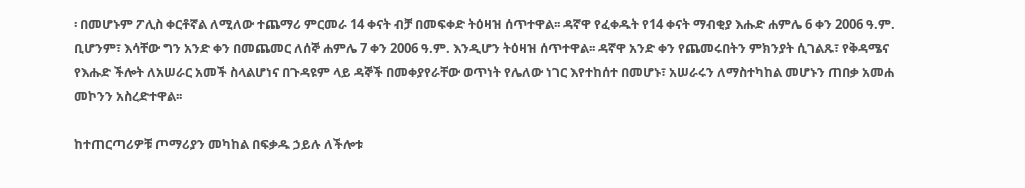፡ በመሆኑም ፖሊስ ቀርቶኛል ለሚለው ተጨማሪ ምርመራ 14 ቀናት ብቻ በመፍቀድ ትዕዛዝ ሰጥተዋል፡፡ ዳኛዋ የፈቀዱት የ14 ቀናት ማብቂያ እሑድ ሐምሌ 6 ቀን 2006 ዓ.ም. ቢሆንም፣ እሳቸው ግን አንድ ቀን በመጨመር ለሰኞ ሐምሌ 7 ቀን 2006 ዓ.ም. እንዲሆን ትዕዛዝ ሰጥተዋል፡፡ ዳኛዋ አንድ ቀን የጨመሩበትን ምክንያት ሲገልጹ፣ የቅዳሜና የእሑድ ችሎት ለአሠራር አመች ስላልሆነና በጉዳዩም ላይ ዳኞች በመቀያየራቸው ወጥነት የሌለው ነገር እየተከሰተ በመሆኑ፣ አሠራሩን ለማስተካከል መሆኑን ጠበቃ አመሐ መኮንን አስረድተዋል፡፡

ከተጠርጣሪዎቹ ጦማሪያን መካከል በፍቃዱ ኃይሉ ለችሎቱ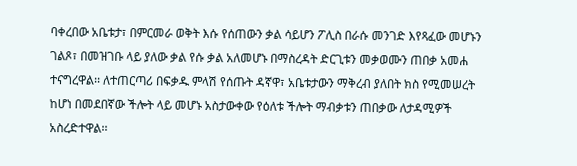ባቀረበው አቤቱታ፣ በምርመራ ወቅት እሱ የሰጠውን ቃል ሳይሆን ፖሊስ በራሱ መንገድ እየጻፈው መሆኑን ገልጾ፣ በመዝገቡ ላይ ያለው ቃል የሱ ቃል አለመሆኑ በማስረዳት ድርጊቱን መቃወሙን ጠበቃ አመሐ ተናግረዋል፡፡ ለተጠርጣሪ በፍቃዱ ምላሽ የሰጡት ዳኛዋ፣ አቤቱታውን ማቅረብ ያለበት ክስ የሚመሠረት ከሆነ በመደበኛው ችሎት ላይ መሆኑ አስታውቀው የዕለቱ ችሎት ማብቃቱን ጠበቃው ለታዳሚዎች አስረድተዋል፡፡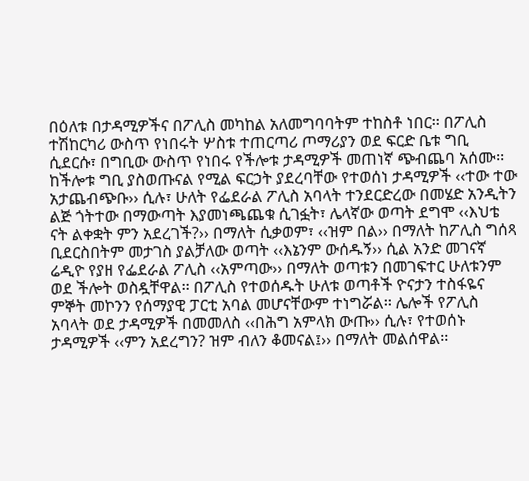በዕለቱ በታዳሚዎችና በፖሊስ መካከል አለመግባባትም ተከስቶ ነበር፡፡ በፖሊስ ተሽከርካሪ ውስጥ የነበሩት ሦስቱ ተጠርጣሪ ጦማሪያን ወደ ፍርድ ቤቱ ግቢ ሲደርሱ፣ በግቢው ውስጥ የነበሩ የችሎቱ ታዳሚዎች መጠነኛ ጭብጨባ አሰሙ፡፡ ከችሎቱ ግቢ ያስወጡናል የሚል ፍርኃት ያደረባቸው የተወሰነ ታዳሚዎች ‹‹ተው ተው አታጨብጭቡ›› ሲሉ፣ ሁለት የፌደራል ፖሊስ አባላት ተንደርድረው በመሄድ አንዲትን ልጅ ጎትተው በማውጣት እያመነጫጨቁ ሲገፏት፣ ሌላኛው ወጣት ደግሞ ‹‹እህቴ ናት ልቀቋት ምን አደረገች?›› በማለት ሲቃወም፣ ‹‹ዝም በል›› በማለት ከፖሊስ ግሰጻ ቢደርስበትም መታገስ ያልቻለው ወጣት ‹‹እኔንም ውሰዱኝ›› ሲል አንድ መገናኛ ሬዲዮ የያዘ የፌደራል ፖሊስ ‹‹አምጣው›› በማለት ወጣቱን በመገፍተር ሁለቱንም ወደ ችሎት ወስዷቸዋል፡፡ በፖሊስ የተወሰዱት ሁለቱ ወጣቶች ዮናታን ተስፋዬና ምኞት መኮንን የሰማያዊ ፓርቲ አባል መሆናቸውም ተነግሯል፡፡ ሌሎች የፖሊስ አባላት ወደ ታዳሚዎች በመመለስ ‹‹በሕግ አምላክ ውጡ›› ሲሉ፣ የተወሰኑ ታዳሚዎች ‹‹ምን አደረግን? ዝም ብለን ቆመናል፤›› በማለት መልሰዋል፡፡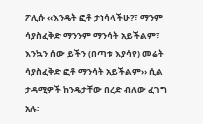ፖሊሱ ‹‹እንዴት ፎቶ ታነሳላችሁ?፣ ማንም ሳያስፈቅድ ማንንም ማንሳት አይችልም፣ እንኳን ሰው ይችን (በጣቱ እያሳየ) መሬት ሳያስፈቅድ ፎቶ ማንሳት አይችልም›› ሲል ታዳሚዎች ከንዴታቸው በረድ ብለው ፈገግ አሉ፡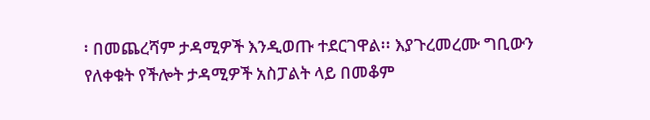፡ በመጨረሻም ታዳሚዎች እንዲወጡ ተደርገዋል፡፡ እያጉረመረሙ ግቢውን የለቀቁት የችሎት ታዳሚዎች አስፓልት ላይ በመቆም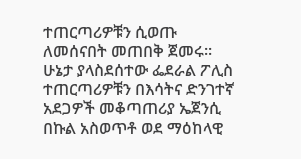ተጠርጣሪዎቹን ሲወጡ ለመሰናበት መጠበቅ ጀመሩ፡፡ ሁኔታ ያላስደሰተው ፌደራል ፖሊስ ተጠርጣሪዎቹን በእሳትና ድንገተኛ አደጋዎች መቆጣጠሪያ ኤጀንሲ በኩል አስወጥቶ ወደ ማዕከላዊ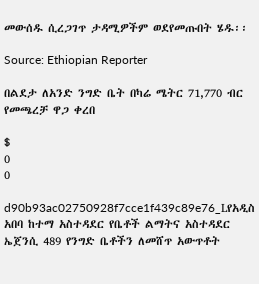መውሰዱ ሲረጋገጥ ታዳሚዎችም ወደየመጡበት ሄዱ፡፡

Source: Ethiopian Reporter

በልደታ ለአንድ ንግድ ቤት በካሬ ሜትር 71,770 ብር የመጫረቻ ዋጋ ቀረበ

$
0
0

d90b93ac02750928f7cce1f439c89e76_Lየአዲስ አበባ ከተማ አስተዳደር የቤቶች ልማትና አስተዳደር ኤጀንሲ 489 የንግድ ቤቶችን ለመሸጥ አውጥቶት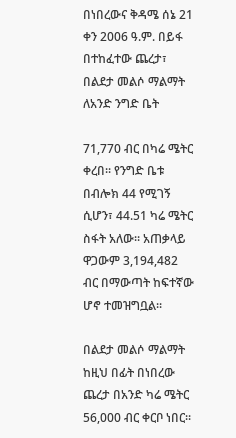በነበረውና ቅዳሜ ሰኔ 21 ቀን 2006 ዓ.ም. በይፋ በተከፈተው ጨረታ፣ በልደታ መልሶ ማልማት ለአንድ ንግድ ቤት

71,770 ብር በካሬ ሜትር ቀረበ፡፡ የንግድ ቤቱ በብሎክ 44 የሚገኝ ሲሆን፣ 44.51 ካሬ ሜትር ስፋት አለው፡፡ አጠቃላይ ዋጋውም 3,194,482 ብር በማውጣት ከፍተኛው ሆኖ ተመዝግቧል፡፡

በልደታ መልሶ ማልማት ከዚህ በፊት በነበረው ጨረታ በአንድ ካሬ ሜትር 56,000 ብር ቀርቦ ነበር፡፡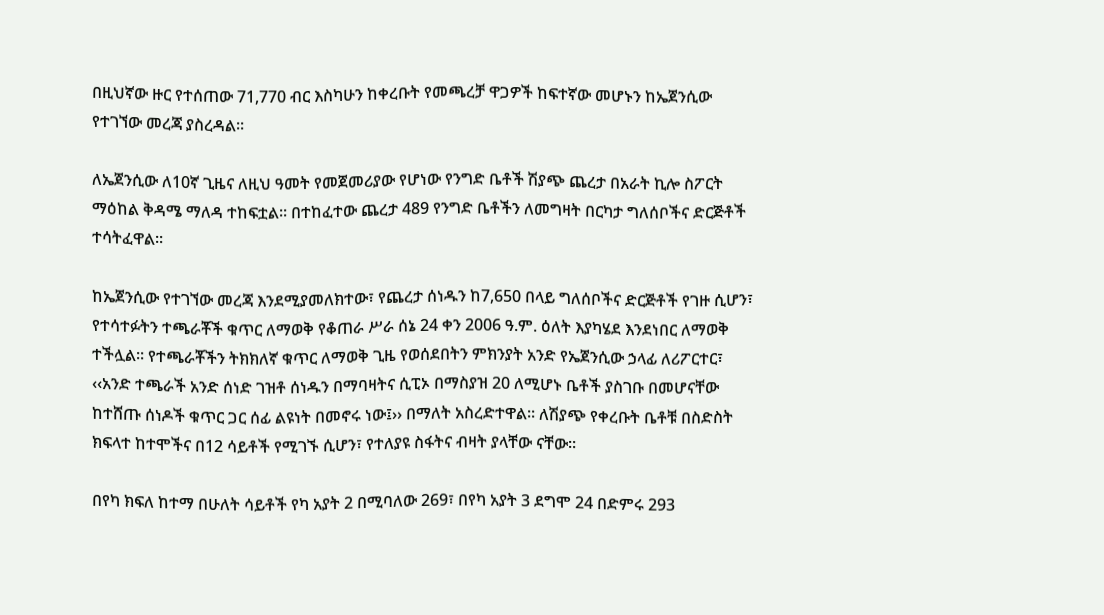በዚህኛው ዙር የተሰጠው 71,770 ብር እስካሁን ከቀረቡት የመጫረቻ ዋጋዎች ከፍተኛው መሆኑን ከኤጀንሲው የተገኘው መረጃ ያስረዳል፡፡

ለኤጀንሲው ለ10ኛ ጊዜና ለዚህ ዓመት የመጀመሪያው የሆነው የንግድ ቤቶች ሽያጭ ጨረታ በአራት ኪሎ ስፖርት ማዕከል ቅዳሜ ማለዳ ተከፍቷል፡፡ በተከፈተው ጨረታ 489 የንግድ ቤቶችን ለመግዛት በርካታ ግለሰቦችና ድርጅቶች ተሳትፈዋል፡፡

ከኤጀንሲው የተገኘው መረጃ እንደሚያመለክተው፣ የጨረታ ሰነዱን ከ7,650 በላይ ግለሰቦችና ድርጅቶች የገዙ ሲሆን፣ የተሳተፉትን ተጫራቾች ቁጥር ለማወቅ የቆጠራ ሥራ ሰኔ 24 ቀን 2006 ዓ.ም. ዕለት እያካሄደ እንደነበር ለማወቅ ተችሏል፡፡ የተጫራቾችን ትክክለኛ ቁጥር ለማወቅ ጊዜ የወሰደበትን ምክንያት አንድ የኤጀንሲው ኃላፊ ለሪፖርተር፣ ‹‹አንድ ተጫራች አንድ ሰነድ ገዝቶ ሰነዱን በማባዛትና ሲፒኦ በማስያዝ 20 ለሚሆኑ ቤቶች ያስገቡ በመሆናቸው ከተሸጡ ሰነዶች ቁጥር ጋር ሰፊ ልዩነት በመኖሩ ነው፤›› በማለት አስረድተዋል፡፡ ለሽያጭ የቀረቡት ቤቶቹ በስድስት ክፍላተ ከተሞችና በ12 ሳይቶች የሚገኙ ሲሆን፣ የተለያዩ ስፋትና ብዛት ያላቸው ናቸው፡፡

በየካ ክፍለ ከተማ በሁለት ሳይቶች የካ አያት 2 በሚባለው 269፣ በየካ አያት 3 ደግሞ 24 በድምሩ 293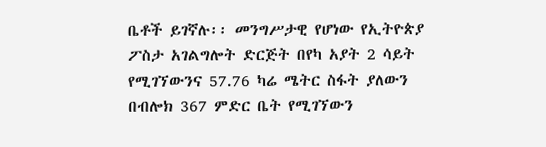ቤቶች ይገኛሉ፡፡ መንግሥታዊ የሆነው የኢትዮጵያ ፖስታ አገልግሎት ድርጅት በየካ አያት 2 ሳይት የሚገኘውንና 57.76 ካሬ ሜትር ስፋት ያለውን በብሎክ 367 ምድር ቤት የሚገኘውን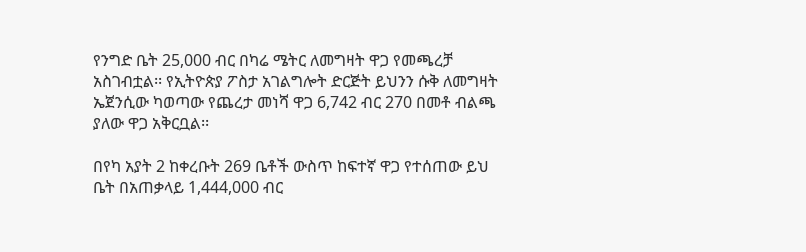የንግድ ቤት 25,000 ብር በካሬ ሜትር ለመግዛት ዋጋ የመጫረቻ አስገብቷል፡፡ የኢትዮጵያ ፖስታ አገልግሎት ድርጅት ይህንን ሱቅ ለመግዛት ኤጀንሲው ካወጣው የጨረታ መነሻ ዋጋ 6,742 ብር 270 በመቶ ብልጫ ያለው ዋጋ አቅርቧል፡፡

በየካ አያት 2 ከቀረቡት 269 ቤቶች ውስጥ ከፍተኛ ዋጋ የተሰጠው ይህ ቤት በአጠቃላይ 1,444,000 ብር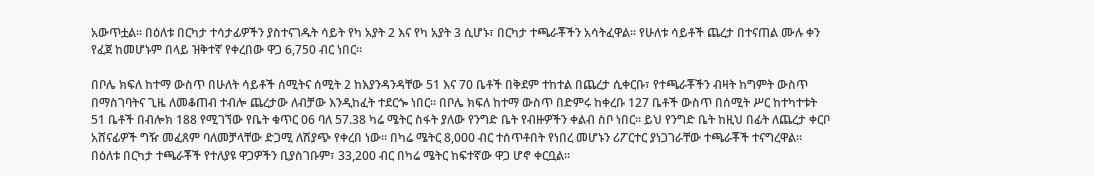አውጥቷል፡፡ በዕለቱ በርካታ ተሳታፊዎችን ያስተናገዱት ሳይት የካ አያት 2 እና የካ አያት 3 ሲሆኑ፣ በርካታ ተጫራቾችን አሳትፈዋል፡፡ የሁለቱ ሳይቶች ጨረታ በተናጠል ሙሉ ቀን የፈጀ ከመሆኑም በላይ ዝቅተኛ የቀረበው ዋጋ 6,750 ብር ነበር፡፡

በቦሌ ክፍለ ከተማ ውስጥ በሁለት ሳይቶች ሰሚትና ሰሚት 2 ከእያንዳንዳቸው 51 እና 70 ቤቶች በቅደም ተከተል በጨረታ ሲቀርቡ፣ የተጫራቾችን ብዛት ከግምት ውስጥ በማስገባትና ጊዜ ለመቆጠብ ተብሎ ጨረታው ለብቻው እንዲከፈት ተደርጐ ነበር፡፡ በቦሌ ክፍለ ከተማ ውስጥ በድምሩ ከቀረቡ 127 ቤቶች ውስጥ በሰሚት ሥር ከተካተቱት 51 ቤቶች በብሎክ 188 የሚገኘው የቤት ቁጥር 06 ባለ 57.38 ካሬ ሜትር ስፋት ያለው የንግድ ቤት የብዙዎችን ቀልብ ስቦ ነበር፡፡ ይህ የንግድ ቤት ከዚህ በፊት ለጨረታ ቀርቦ አሸናፊዎች ግዥ መፈጸም ባለመቻላቸው ድጋሚ ለሽያጭ የቀረበ ነው፡፡ በካሬ ሜትር 8,000 ብር ተሰጥቶበት የነበረ መሆኑን ሪፖርተር ያነጋገራቸው ተጫራቾች ተናግረዋል፡፡ በዕለቱ በርካታ ተጫራቾች የተለያዩ ዋጋዎችን ቢያስገቡም፣ 33,200 ብር በካሬ ሜትር ከፍተኛው ዋጋ ሆኖ ቀርቧል፡፡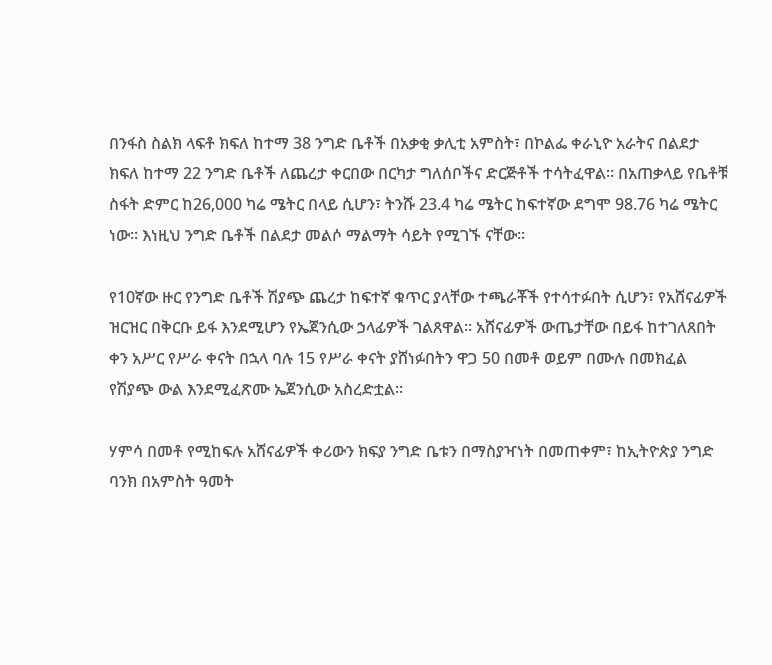በንፋስ ስልክ ላፍቶ ክፍለ ከተማ 38 ንግድ ቤቶች በአቃቂ ቃሊቲ አምስት፣ በኮልፌ ቀራኒዮ አራትና በልደታ ክፍለ ከተማ 22 ንግድ ቤቶች ለጨረታ ቀርበው በርካታ ግለሰቦችና ድርጅቶች ተሳትፈዋል፡፡ በአጠቃላይ የቤቶቹ ስፋት ድምር ከ26,000 ካሬ ሜትር በላይ ሲሆን፣ ትንሹ 23.4 ካሬ ሜትር ከፍተኛው ደግሞ 98.76 ካሬ ሜትር ነው፡፡ እነዚህ ንግድ ቤቶች በልደታ መልሶ ማልማት ሳይት የሚገኙ ናቸው፡፡

የ10ኛው ዙር የንግድ ቤቶች ሽያጭ ጨረታ ከፍተኛ ቁጥር ያላቸው ተጫራቾች የተሳተፉበት ሲሆን፣ የአሸናፊዎች ዝርዝር በቅርቡ ይፋ እንደሚሆን የኤጀንሲው ኃላፊዎች ገልጸዋል፡፡ አሸናፊዎች ውጤታቸው በይፋ ከተገለጸበት ቀን አሥር የሥራ ቀናት በኋላ ባሉ 15 የሥራ ቀናት ያሸነፉበትን ዋጋ 50 በመቶ ወይም በሙሉ በመክፈል የሽያጭ ውል እንደሚፈጽሙ ኤጀንሲው አስረድቷል፡፡

ሃምሳ በመቶ የሚከፍሉ አሸናፊዎች ቀሪውን ክፍያ ንግድ ቤቱን በማስያዣነት በመጠቀም፣ ከኢትዮጵያ ንግድ ባንክ በአምስት ዓመት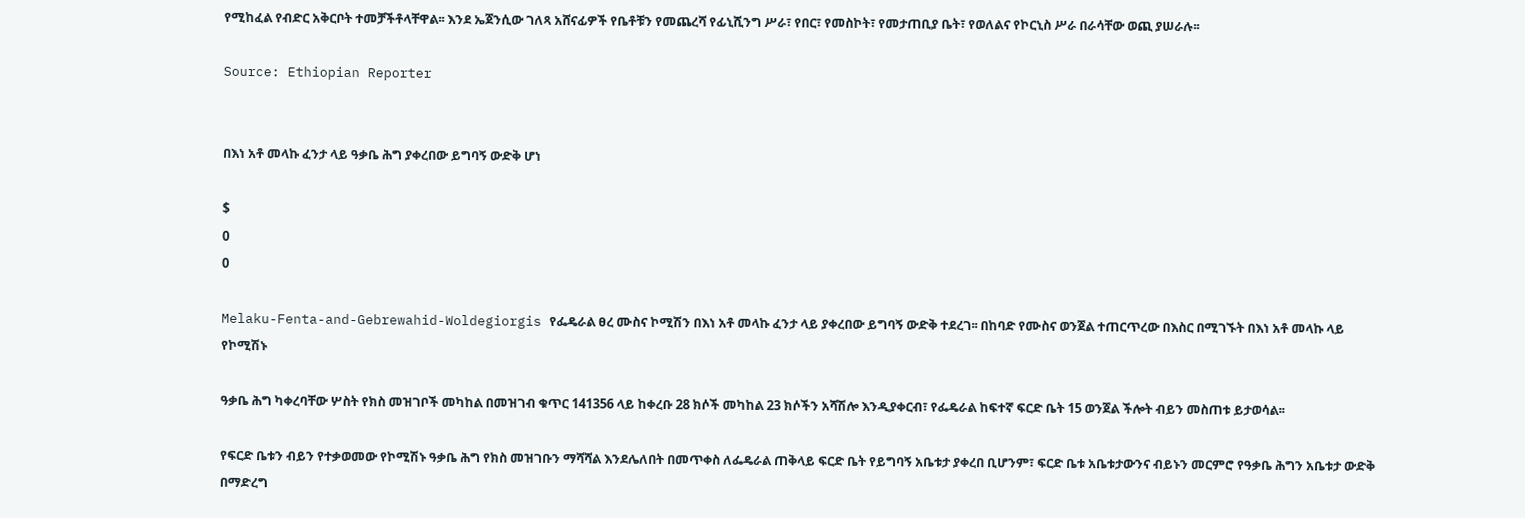የሚከፈል የብድር አቅርቦት ተመቻችቶላቸዋል፡፡ እንደ ኤጀንሲው ገለጻ አሸናፊዎች የቤቶቹን የመጨረሻ የፊኒሺንግ ሥራ፣ የበር፣ የመስኮት፣ የመታጠቢያ ቤት፣ የወለልና የኮርኒስ ሥራ በራሳቸው ወጪ ያሠራሉ፡፡

Source: Ethiopian Reporter


በእነ አቶ መላኩ ፈንታ ላይ ዓቃቤ ሕግ ያቀረበው ይግባኝ ውድቅ ሆነ

$
0
0

Melaku-Fenta-and-Gebrewahid-Woldegiorgis የፌዴራል ፀረ ሙስና ኮሚሽን በእነ አቶ መላኩ ፈንታ ላይ ያቀረበው ይግባኝ ውድቅ ተደረገ፡፡ በከባድ የሙስና ወንጀል ተጠርጥረው በእስር በሚገኙት በእነ አቶ መላኩ ላይ የኮሚሽኑ

ዓቃቤ ሕግ ካቀረባቸው ሦስት የክስ መዝገቦች መካከል በመዝገብ ቁጥር 141356 ላይ ከቀረቡ 28 ክሶች መካከል 23 ክሶችን አሻሽሎ እንዲያቀርብ፣ የፌዴራል ከፍተኛ ፍርድ ቤት 15 ወንጀል ችሎት ብይን መስጠቱ ይታወሳል፡፡

የፍርድ ቤቱን ብይን የተቃወመው የኮሚሽኑ ዓቃቤ ሕግ የክስ መዝገቡን ማሻሻል እንደሌለበት በመጥቀስ ለፌዴራል ጠቅላይ ፍርድ ቤት የይግባኝ አቤቱታ ያቀረበ ቢሆንም፣ ፍርድ ቤቱ አቤቱታውንና ብይኑን መርምሮ የዓቃቤ ሕግን አቤቱታ ውድቅ በማድረግ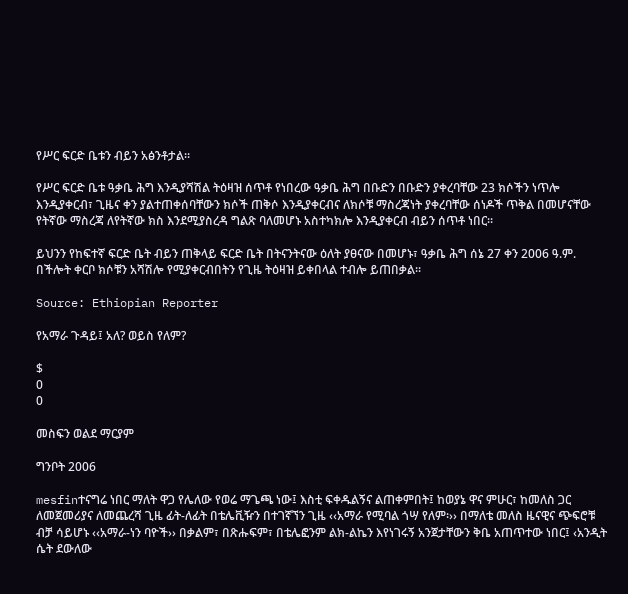የሥር ፍርድ ቤቱን ብይን አፅንቶታል፡፡

የሥር ፍርድ ቤቱ ዓቃቤ ሕግ እንዲያሻሽል ትዕዛዝ ሰጥቶ የነበረው ዓቃቤ ሕግ በቡድን በቡድን ያቀረባቸው 23 ክሶችን ነጥሎ እንዲያቀርብ፣ ጊዜና ቀን ያልተጠቀሰባቸውን ክሶች ጠቅሶ እንዲያቀርብና ለክሶቹ ማስረጃነት ያቀረባቸው ሰነዶች ጥቅል በመሆናቸው የትኛው ማስረጃ ለየትኛው ክስ እንደሚያስረዳ ግልጽ ባለመሆኑ አስተካክሎ እንዲያቀርብ ብይን ሰጥቶ ነበር፡፡

ይህንን የከፍተኛ ፍርድ ቤት ብይን ጠቅላይ ፍርድ ቤት በትናንትናው ዕለት ያፀናው በመሆኑ፣ ዓቃቤ ሕግ ሰኔ 27 ቀን 2006 ዓ.ም. በችሎት ቀርቦ ክሶቹን አሻሽሎ የሚያቀርብበትን የጊዜ ትዕዛዝ ይቀበላል ተብሎ ይጠበቃል፡፡

Source: Ethiopian Reporter

የአማራ ጉዳይ፤ አለ? ወይስ የለም?

$
0
0

መስፍን ወልደ ማርያም

ግንቦት 2006

mesfinተናግሬ ነበር ማለት ዋጋ የሌለው የወሬ ማጌጫ ነው፤ እስቲ ፍቀዱልኝና ልጠቀምበት፤ ከወያኔ ዋና ምሁር፣ ከመለስ ጋር ለመጀመሪያና ለመጨረሻ ጊዜ ፊት-ለፊት በቴሌቪዥን በተገኛኘን ጊዜ ‹‹አማራ የሚባል ጎሣ የለም፡›› በማለቴ መለስ ዜናዊና ጭፍሮቹ ብቻ ሳይሆኑ ‹‹አማራ-ነን ባዮች›› በቃልም፣ በጽሑፍም፣ በቴሌፎንም ልክ-ልኬን እየነገሩኝ አንጀታቸውን ቅቤ አጠጥተው ነበር፤ ‹አንዲት ሴት ደውለው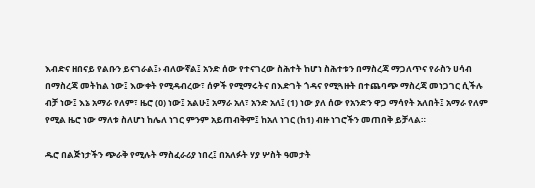እብድና ዘበናይ የልቡን ይናገራል፤› ብለውኛል፤ አንድ ሰው የተናገረው ስሕተት ከሆነ ስሕተቱን በማስረጃ ማጋለጥና የራስን ሀሳብ በማስረጃ መትከል ነው፤ እውቀት የሚዳብረው፣ ሰዎች የሚማሩትና በእድገት ጎዳና የሚጓዙት በተጨባጭ ማስረጃ መነጋገር ሲችሉ ብቻ ነው፤ እኔ አማራ የለም፣ ዜሮ (0) ነው፤ አልሁ፤ አማራ አለ፣ አንድ አለ፤ (1) ነው ያለ ሰው የአንድን ዋጋ ማሳየት አለበት፤ አማራ የለም የሚል ዜሮ ነው ማለቱ ስለሆነ ከሌለ ነገር ምንም አይጠብቅም፤ ከአለ ነገር (ከ1) ብዙ ነገሮችን መጠበቅ ይቻላል።

ዱሮ በልጅነታችን ጭራቅ የሚሉት ማስፈራሪያ ነበረ፤ በአለፉት ሃያ ሦስት ዓመታት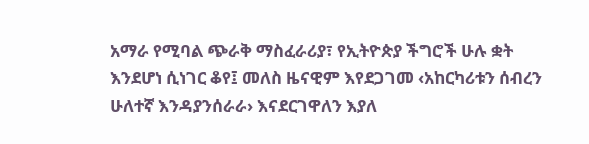አማራ የሚባል ጭራቅ ማስፈራሪያ፣ የኢትዮጵያ ችግሮች ሁሉ ቋት እንደሆነ ሲነገር ቆየ፤ መለስ ዜናዊም እየደጋገመ ‹አከርካሪቱን ሰብረን ሁለተኛ እንዳያንሰራራ› እናደርገዋለን እያለ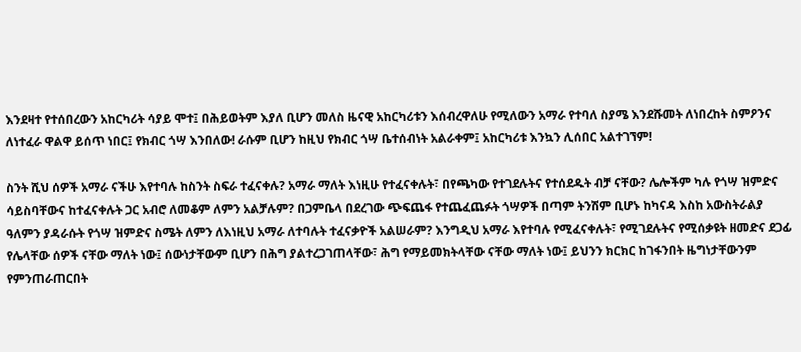እንደዛተ የተሰበረውን አከርካሪት ሳያይ ሞተ፤ በሕይወትም እያለ ቢሆን መለስ ዜናዊ አከርካሪቱን እሰብረዋለሁ የሚለውን አማራ የተባለ ስያሜ እንደሹመት ለነበረከት ስምዖንና ለነተፈራ ዋልዋ ይሰጥ ነበር፤ የክብር ጎሣ እንበለው! ራሱም ቢሆን ከዚህ የክብር ጎሣ ቤተሰብነት አልራቀም፤ አከርካሪቱ እንኳን ሊሰበር አልተገኘም!

ስንት ሺህ ሰዎች አማራ ናችሁ እየተባሉ ከስንት ስፍራ ተፈናቀሉ? አማራ ማለት እነዚሁ የተፈናቀሉት፣ በየጫካው የተገደሉትና የተሰደዱት ብቻ ናቸው? ሌሎችም ካሉ የጎሣ ዝምድና ሳይስባቸውና ከተፈናቀሉት ጋር አብሮ ለመቆም ለምን አልቻሉም? በጋምቤላ በደረገው ጭፍጨፋ የተጨፈጨፉት ጎሣዎች በጣም ትንሽም ቢሆኑ ከካናዳ እስከ አውስትራልያ ዓለምን ያዳራሱት የጎሣ ዝምድና ስሜት ለምን ለእነዚህ አማራ ለተባሉት ተፈናቃዮች አልሠራም? እንግዲህ አማራ እየተባሉ የሚፈናቀሉት፣ የሚገደሉትና የሚሰቃዩት ዘመድና ደጋፊ የሌላቸው ሰዎች ናቸው ማለት ነው፤ ሰውነታቸውም ቢሆን በሕግ ያልተረጋገጠላቸው፣ ሕግ የማይመክትላቸው ናቸው ማለት ነው፤ ይህንን ክርክር ከገፋንበት ዜግነታቸውንም የምንጠራጠርበት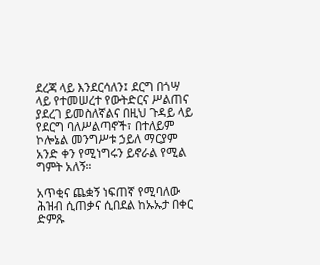ደረጃ ላይ እንደርሳለን፤ ደርግ በጎሣ ላይ የተመሠረተ የውትድርና ሥልጠና ያደረገ ይመስለኛልና በዚህ ጉዳይ ላይ የደርግ ባለሥልጣኖች፣ በተለይም ኮሎኔል መንግሥቱ ኃይለ ማርያም አንድ ቀን የሚነግሩን ይኖራል የሚል ግምት አለኝ።

አጥቂና ጨቋኝ ነፍጠኛ የሚባለው ሕዝብ ሲጠቃና ሲበደል ከኡኡታ በቀር ድምጹ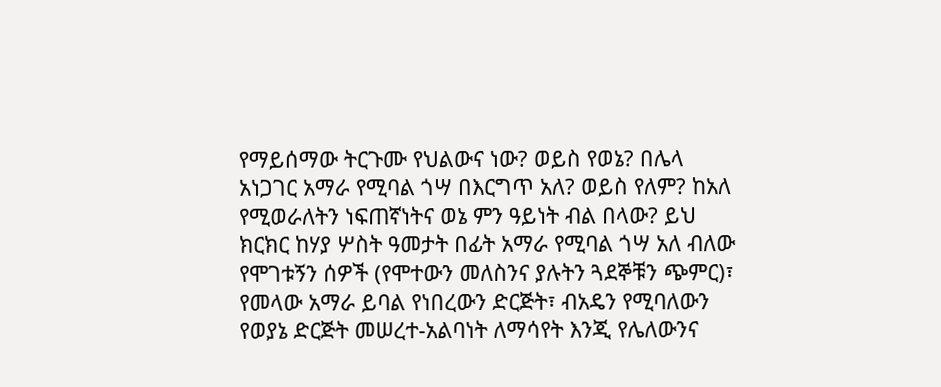የማይሰማው ትርጉሙ የህልውና ነው? ወይስ የወኔ? በሌላ አነጋገር አማራ የሚባል ጎሣ በእርግጥ አለ? ወይስ የለም? ከአለ የሚወራለትን ነፍጠኛነትና ወኔ ምን ዓይነት ብል በላው? ይህ ክርክር ከሃያ ሦስት ዓመታት በፊት አማራ የሚባል ጎሣ አለ ብለው የሞገቱኝን ሰዎች (የሞተውን መለስንና ያሉትን ጓደኞቹን ጭምር)፣ የመላው አማራ ይባል የነበረውን ድርጅት፣ ብአዴን የሚባለውን የወያኔ ድርጅት መሠረተ-አልባነት ለማሳየት እንጂ የሌለውንና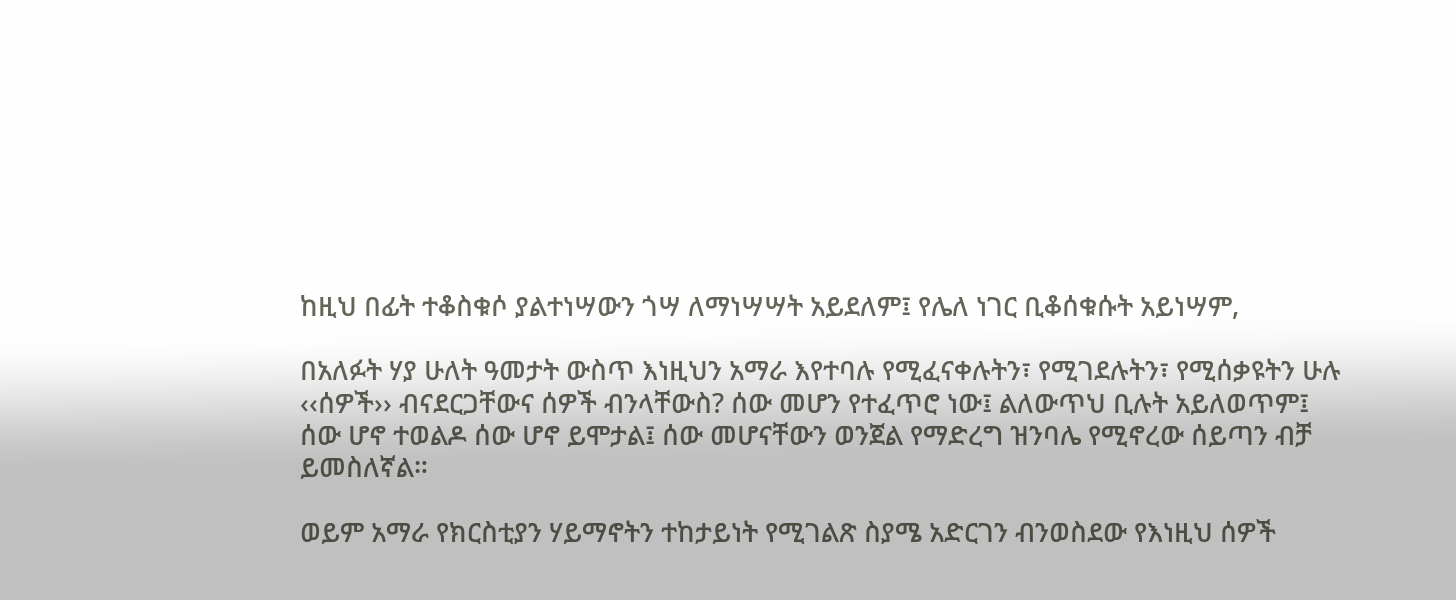ከዚህ በፊት ተቆስቁሶ ያልተነሣውን ጎሣ ለማነሣሣት አይደለም፤ የሌለ ነገር ቢቆሰቁሱት አይነሣም,

በአለፉት ሃያ ሁለት ዓመታት ውስጥ እነዚህን አማራ እየተባሉ የሚፈናቀሉትን፣ የሚገደሉትን፣ የሚሰቃዩትን ሁሉ ‹‹ሰዎች›› ብናደርጋቸውና ሰዎች ብንላቸውስ? ሰው መሆን የተፈጥሮ ነው፤ ልለውጥህ ቢሉት አይለወጥም፤ ሰው ሆኖ ተወልዶ ሰው ሆኖ ይሞታል፤ ሰው መሆናቸውን ወንጀል የማድረግ ዝንባሌ የሚኖረው ሰይጣን ብቻ ይመስለኛል።

ወይም አማራ የክርስቲያን ሃይማኖትን ተከታይነት የሚገልጽ ስያሜ አድርገን ብንወስደው የእነዚህ ሰዎች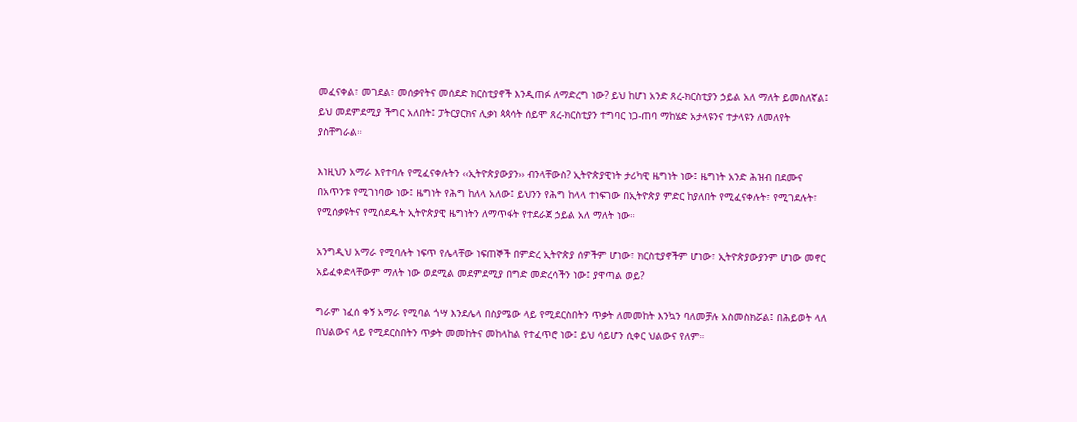መፈናቀል፣ መገደል፣ መሰቃየትና መሰደድ ክርስቲያኖች እንዲጠፉ ለማድረግ ነው? ይህ ከሆነ አንድ ጸረ-ክርስቲያን ኃይል አለ ማለት ይመስለኛል፤ ይህ መደምደሚያ ችግር አለበት፤ ፓትርያርክና ሊቃነ ጳጳሳት ሰይሞ ጸረ-ክርስቲያን ተግባር ነጋ-ጠባ ማከሄድ አታላዩንና ተታላዩን ለመለየት ያስቸግራል።

እነዚህን አማራ እየተባሉ የሚፈናቀሉትን ‹‹ኢትዮጵያውያን›› ብንላቸውስ? ኢትዮጵያዊነት ታሪካዊ ዜግነት ነው፤ ዜግነት አንድ ሕዝብ በደሙና በአጥንቱ የሚገነባው ነው፤ ዜግነት የሕግ ከለላ አለው፤ ይህንን የሕግ ከላላ ተነፍገው በኢትዮጵያ ምድር ከያለበት የሚፈናቀሉት፣ የሚገደሉት፣ የሚሰቃዩትና የሚሰደዱት ኢትዮጵያዊ ዜግነትን ለማጥፋት የተደራጀ ኃይል አለ ማለት ነው።

አንግዲህ አማራ የሚባሉት ነፍጥ የሌላቸው ነፍጠኞች በምድረ ኢትዮጵያ ሰዎችም ሆነው፣ ክርስቲያኖችም ሆነው፣ ኢትዮጵያውያንም ሆነው መኖር አይፈቀድላቸውም ማለት ነው ወደሚል መደምደሚያ በግድ መድረሳችን ነው፤ ያዋጣል ወይ?

ግራም ነፈሰ ቀኝ አማራ የሚባል ጎሣ እንደሌላ በስያሜው ላይ የሚደርስበትን ጥቃት ለመመከት እንኳን ባለመቻሉ አስመስክሯል፤ በሕይወት ላለ በህልውና ላይ የሚደርስበትን ጥቃት መመከትና መከላከል የተፈጥሮ ነው፤ ይህ ሳይሆን ሲቀር ህልውና የለም።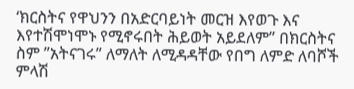‘ክርስትና የዋህንን በአድርባይነት መርዝ እየወጉ እና እየተሽሞነሞኑ የሚኖሩበት ሕይወት አይደለም” በክርስትና ስም ”አትናገሩ” ለማለት ለሚዳዳቸው የበግ ለምድ ለባሾች ምላሽ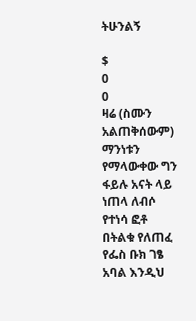ትሁንልኝ

$
0
0
ዛሬ (ስሙን አልጠቅሰውም) ማንነቱን የማላውቀው ግን ፋይሉ አናት ላይ ነጠላ ለብሶ የተነሳ ፎቶ በትልቁ የለጠፈ የፌስ ቡክ ገፄ አባል እንዲህ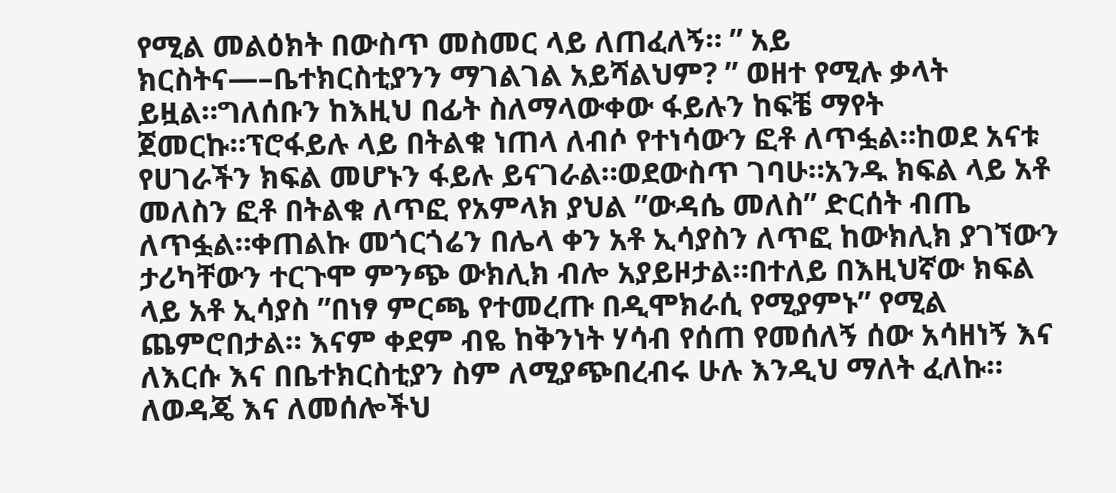የሚል መልዕክት በውስጥ መስመር ላይ ለጠፈለኝ። ” አይ ክርስትና—–ቤተክርስቲያንን ማገልገል አይሻልህም? ” ወዘተ የሚሉ ቃላት ይዟል።ግለሰቡን ከእዚህ በፊት ስለማላውቀው ፋይሉን ከፍቼ ማየት ጀመርኩ።ፕሮፋይሉ ላይ በትልቁ ነጠላ ለብሶ የተነሳውን ፎቶ ለጥፏል።ከወደ አናቱ የሀገራችን ክፍል መሆኑን ፋይሉ ይናገራል።ወደውስጥ ገባሁ።አንዱ ክፍል ላይ አቶ መለስን ፎቶ በትልቁ ለጥፎ የአምላክ ያህል ”ውዳሴ መለስ” ድርሰት ብጤ ለጥፏል።ቀጠልኩ መጎርጎሬን በሌላ ቀን አቶ ኢሳያስን ለጥፎ ከውክሊክ ያገኘውን ታሪካቸውን ተርጉሞ ምንጭ ውክሊክ ብሎ አያይዞታል።በተለይ በእዚህኛው ክፍል ላይ አቶ ኢሳያስ ”በነፃ ምርጫ የተመረጡ በዲሞክራሲ የሚያምኑ” የሚል ጨምሮበታል። እናም ቀደም ብዬ ከቅንነት ሃሳብ የሰጠ የመሰለኝ ሰው አሳዘነኝ እና ለእርሱ እና በቤተክርስቲያን ስም ለሚያጭበረብሩ ሁሉ እንዲህ ማለት ፈለኩ።
ለወዳጄ እና ለመሰሎችህ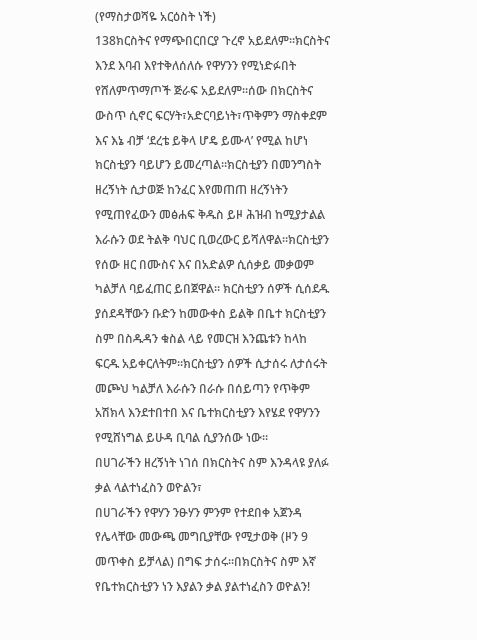(የማስታወሻዬ አርዕስት ነች)
138ክርስትና የማጭበርበርያ ጉረኖ አይደለም።ክርስትና እንደ እባብ እየተቅለሰለሱ የዋሃንን የሚነድፉበት የሸለምጥማጦች ጅራፍ አይደለም።ሰው በክርስትና ውስጥ ሲኖር ፍርሃት፣አድርባይነት፣ጥቅምን ማስቀደም እና እኔ ብቻ ‘ደረቴ ይቅላ ሆዴ ይሙላ’ የሚል ከሆነ ክርስቲያን ባይሆን ይመረጣል።ክርስቲያን በመንግስት ዘረኝነት ሲታወጅ ከንፈር እየመጠጠ ዘረኝነትን የሚጠየፈውን መፅሐፍ ቅዱስ ይዞ ሕዝብ ከሚያታልል እራሱን ወደ ትልቅ ባህር ቢወረውር ይሻለዋል።ክርስቲያን የሰው ዘር በሙስና እና በአድልዎ ሲሰቃይ መቃወም ካልቻለ ባይፈጠር ይበጀዋል። ክርስቲያን ሰዎች ሲሰደዱ ያሰደዳቸውን ቡድን ከመውቀስ ይልቅ በቤተ ክርስቲያን ስም በስዱዳን ቁስል ላይ የመርዝ እንጨቱን ከላከ ፍርዱ አይቀርለትም።ክርስቲያን ሰዎች ሲታሰሩ ለታሰሩት መጮህ ካልቻለ እራሱን በራሱ በሰይጣን የጥቅም አሽክላ እንደተበተበ እና ቤተክርስቲያን እየሄደ የዋሃንን የሚሸነግል ይሁዳ ቢባል ሲያንሰው ነው።
በሀገራችን ዘረኝነት ነገሰ በክርስትና ስም እንዳላዩ ያለፉ ቃል ላልተነፈስን ወዮልን፣
በሀገራችን የዋሃን ንፁሃን ምንም የተደበቀ አጀንዳ የሌላቸው መውጫ መግቢያቸው የሚታወቅ (ዞን 9 መጥቀስ ይቻላል) በግፍ ታሰሩ።በክርስትና ስም እኛ የቤተክርስቲያን ነን እያልን ቃል ያልተነፈስን ወዮልን!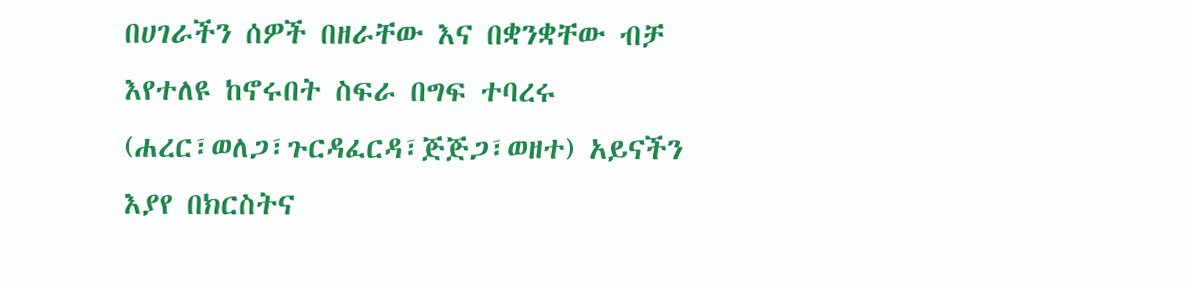በሀገራችን ሰዎች በዘራቸው እና በቋንቋቸው ብቻ እየተለዩ ከኖሩበት ስፍራ በግፍ ተባረሩ (ሐረር፣ወለጋ፣ጉርዳፈርዳ፣ጅጅጋ፣ወዘተ) አይናችን እያየ በክርስትና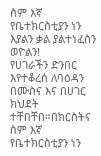ስም እኛ የቤተክርስቲያን ነን እያልን ቃል ያልተነፈስን ወዮልን!
የሀገራችን ድንበር እየተቆረሰ ለባዕዳን በሙስና እና በሀገር ክህደት ተቸበቸበ።በክርስትና ስም እኛ የቤተክርስቲያን ነን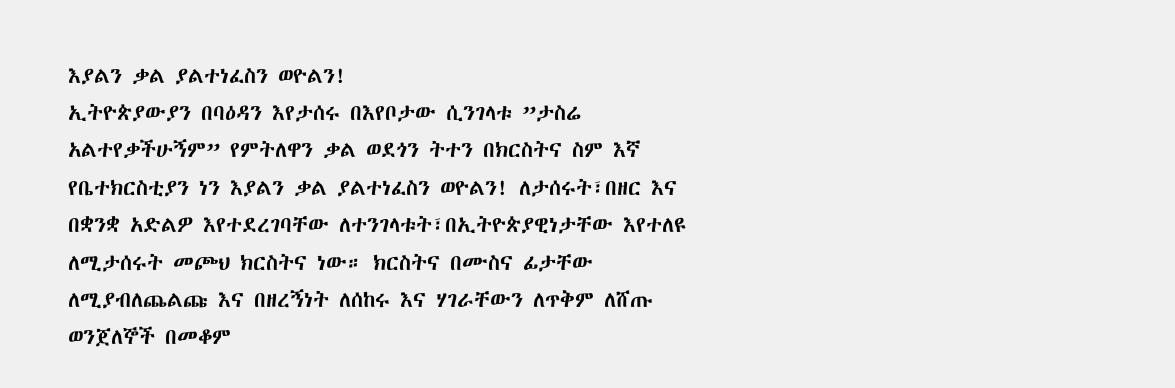እያልን ቃል ያልተነፈስን ወዮልን!
ኢትዮጵያውያን በባዕዳን እየታሰሩ በእየቦታው ሲንገላቱ ”ታስሬ አልተየቃችሁኝም” የምትለዋን ቃል ወደጎን ትተን በክርስትና ስም እኛ የቤተክርስቲያን ነን እያልን ቃል ያልተነፈስን ወዮልን! ለታሰሩት፣በዘር እና በቋንቋ አድልዎ እየተደረገባቸው ለተንገላቱት፣በኢትዮጵያዊነታቸው እየተለዩ ለሚታሰሩት መጮህ ክርስትና ነው። ክርስትና በሙስና ፊታቸው ለሚያብለጨልጩ እና በዘረኝነት ለሰከሩ እና ሃገራቸውን ለጥቅም ለሸጡ ወንጀለኞች በመቆም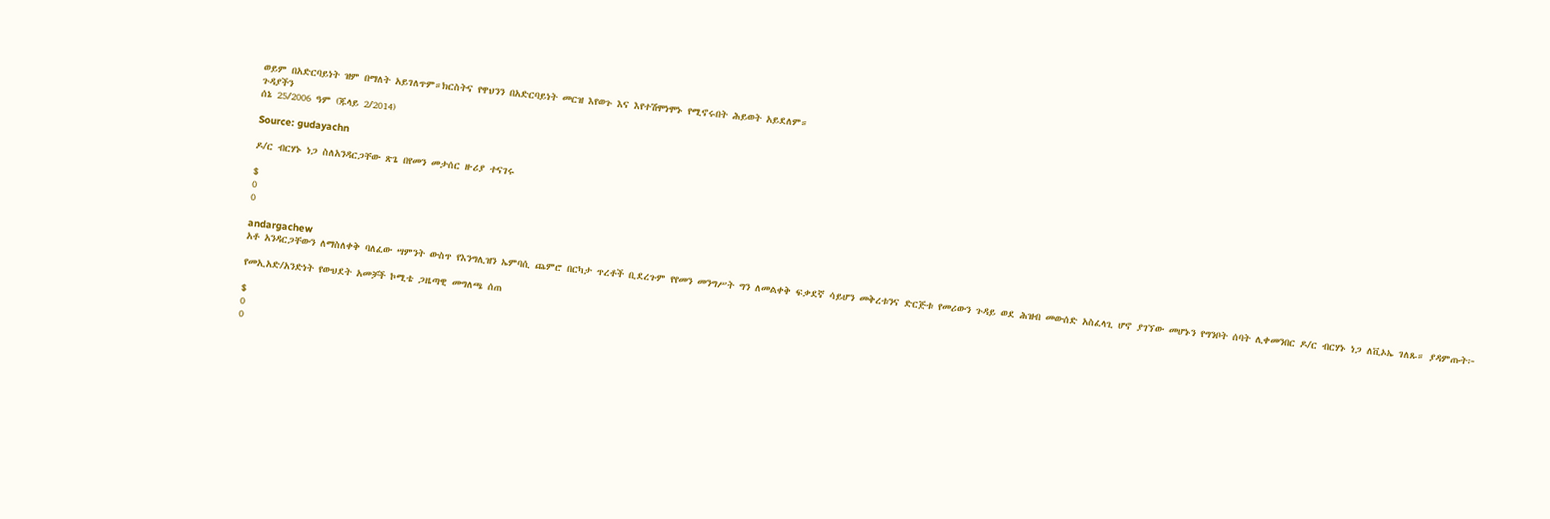ወይም በአድርባይነት ዝም በማለት አይገለጥም።ክርስትና የዋህንን በአድርባይነት መርዝ እየወጉ እና እየተሽሞነሞኑ የሚኖሩበት ሕይወት አይደለም።
ጉዳያችን
ሰኔ 25/2006 ዓም (ጁላይ 2/2014)

Source: gudayachn

ዶ/ር ብርሃኑ ነጋ ስለአንዳርጋቸው ጽጌ በየመን መታሰር ዙሪያ ተናገሩ

$
0
0

andargachew
አቶ አንዳርጋቸውን ለማስለቀቅ ባለፈው ሣምንት ውስጥ የእንግሊዝን ኤምባሲ ጨምሮ በርካታ ጥረቶች ቢደረጉም የየመን መንግሥት ግን ለመልቀቅ ፍቃደኛ ሳይሆን መቅረቱንና ድርጅቱ የመሪውን ጉዳይ ወደ ሕዝብ መውሰድ አስፈላጊ ሆኖ ያገኘው መሆኑን የግንቦት ሰባት ሊቀመንበር ዶ/ር ብርሃኑ ነጋ ለቪኦኤ ገለጹ። ያዳምጡት፦

የመኢአድ/አንድነት የውህደት አመቻች ኮሚቴ ጋዜጣዊ መግለጫ ሰጠ

$
0
0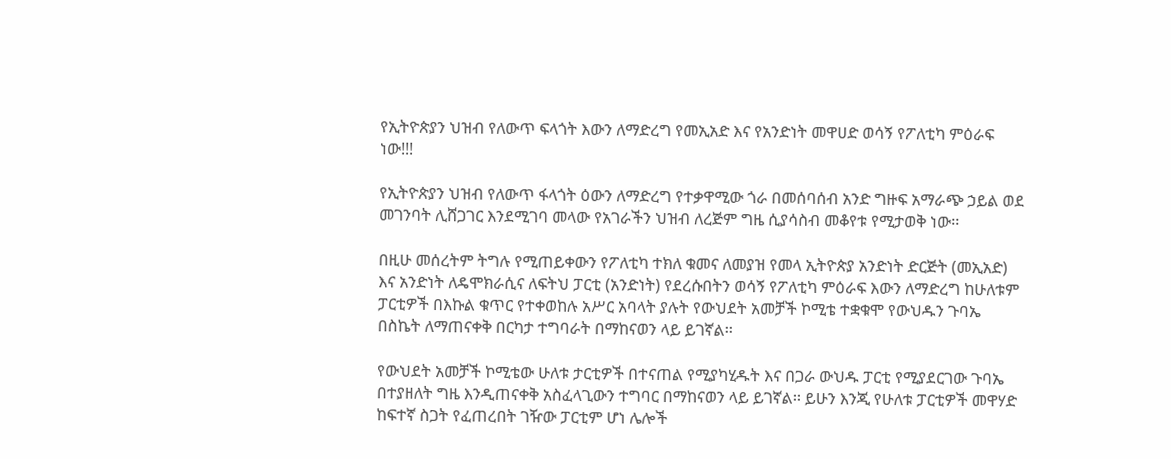የኢትዮጵያን ህዝብ የለውጥ ፍላጎት እውን ለማድረግ የመኢአድ እና የአንድነት መዋሀድ ወሳኝ የፖለቲካ ምዕራፍ ነው!!!

የኢትዮጵያን ህዝብ የለውጥ ፋላጎት ዕውን ለማድረግ የተቃዋሚው ጎራ በመሰባሰብ አንድ ግዙፍ አማራጭ ኃይል ወደ መገንባት ሊሸጋገር እንደሚገባ መላው የአገራችን ህዝብ ለረጅም ግዜ ሲያሳስብ መቆየቱ የሚታወቅ ነው፡፡

በዚሁ መሰረትም ትግሉ የሚጠይቀውን የፖለቲካ ተክለ ቁመና ለመያዝ የመላ ኢትዮጵያ አንድነት ድርጅት (መኢአድ) እና አንድነት ለዴሞክራሲና ለፍትህ ፓርቲ (አንድነት) የደረሱበትን ወሳኝ የፖለቲካ ምዕራፍ እውን ለማድረግ ከሁለቱም ፓርቲዎች በእኩል ቁጥር የተቀወከሉ አሥር አባላት ያሉት የውህደት አመቻች ኮሚቴ ተቋቁሞ የውህዱን ጉባኤ በስኬት ለማጠናቀቅ በርካታ ተግባራት በማከናወን ላይ ይገኛል፡፡

የውህደት አመቻች ኮሚቴው ሁለቱ ታርቲዎች በተናጠል የሚያካሂዱት እና በጋራ ውህዱ ፓርቲ የሚያደርገው ጉባኤ በተያዘለት ግዜ እንዲጠናቀቅ አስፈላጊውን ተግባር በማከናወን ላይ ይገኛል፡፡ ይሁን እንጂ የሁለቱ ፓርቲዎች መዋሃድ ከፍተኛ ስጋት የፈጠረበት ገዥው ፓርቲም ሆነ ሌሎች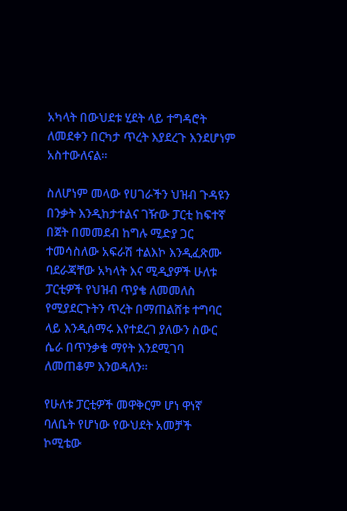አካላት በውህደቱ ሂደት ላይ ተግዳሮት ለመደቀን በርካታ ጥረት እያደረጉ እንደሆነም አስተውለናል፡፡

ስለሆነም መላው የሀገራችን ህዝብ ጉዳዩን በንቃት እንዲከታተልና ገዥው ፓርቲ ከፍተኛ በጀት በመመደብ ከግሉ ሚድያ ጋር ተመሳስለው አፍራሽ ተልእኮ እንዲፈጽሙ ባደራጃቸው አካላት እና ሚዲያዎች ሁለቱ ፓርቲዎች የህዝብ ጥያቄ ለመመለስ የሚያደርጉትን ጥረት በማጠልሸቱ ተግባር ላይ እንዲሰማሩ እየተደረገ ያለውን ስውር ሴራ በጥንቃቄ ማየት እንደሚገባ ለመጠቆም እንወዳለን፡፡

የሁለቱ ፓርቲዎች መዋቅርም ሆነ ዋነኛ ባለቤት የሆነው የውህደት አመቻች ኮሚቴው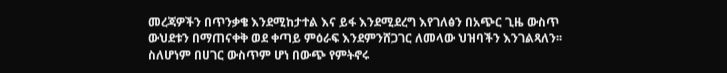መረጃዎችን በጥንቃቄ እንደሚከታተል እና ይፋ እንደሚደረግ እየገለፅን በአጭር ጊዜ ውስጥ ውህደቱን በማጠናቀቅ ወደ ቀጣይ ምዕራፍ እንደምንሸጋገር ለመላው ህዝባችን እንገልጻለን፡፡ ስለሆነም በሀገር ውስጥም ሆነ በውጭ የምትኖሩ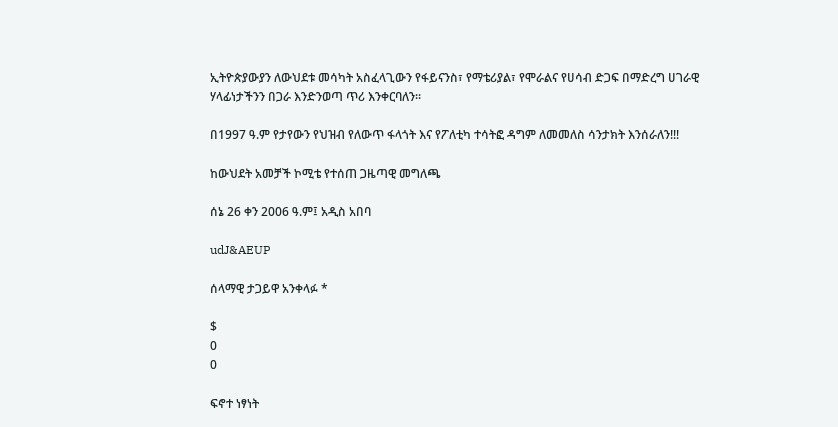ኢትዮጵያውያን ለውህደቱ መሳካት አስፈላጊውን የፋይናንስ፣ የማቴሪያል፣ የሞራልና የሀሳብ ድጋፍ በማድረግ ሀገራዊ ሃላፊነታችንን በጋራ እንድንወጣ ጥሪ እንቀርባለን፡፡

በ1997 ዓ.ም የታየውን የህዝብ የለውጥ ፋላጎት እና የፖለቲካ ተሳትፎ ዳግም ለመመለስ ሳንታክት እንሰራለን!!!

ከውህደት አመቻች ኮሚቴ የተሰጠ ጋዜጣዊ መግለጫ

ሰኔ 26 ቀን 2006 ዓ.ም፤ አዲስ አበባ

udJ&AEUP

ሰላማዊ ታጋይዋ አንቀላፉ *

$
0
0

ፍኖተ ነፃነት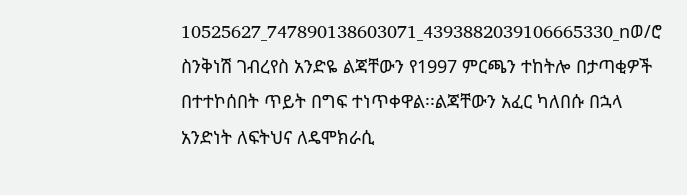10525627_747890138603071_4393882039106665330_nወ/ሮ ስንቅነሽ ገብረየስ አንድዬ ልጃቸውን የ1997 ምርጫን ተከትሎ በታጣቂዎች በተተኮሰበት ጥይት በግፍ ተነጥቀዋል፡፡ልጃቸውን አፈር ካለበሱ በኋላ አንድነት ለፍትህና ለዴሞክራሲ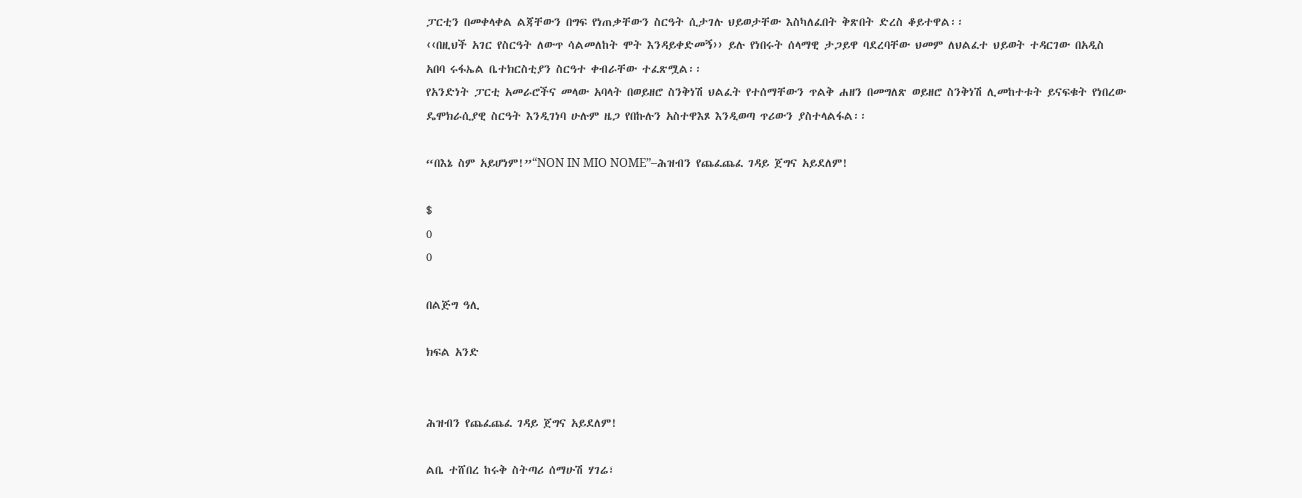ፓርቲን በመቀላቀል ልጃቸውን በግፍ የነጠቃቸውን ስርዓት ሲታገሉ ህይወታቸው እስካለፈበት ቅጽበት ድረስ ቆይተዋል፡፡
‹‹በዚህች አገር የስርዓት ለውጥ ሳልመለከት ሞት እንዳይቀድመኝ›› ይሉ የነበሩት ሰላማዊ ታጋይዋ ባደረባቸው ህመም ለህልፈተ ህይወት ተዳርገው በአዲስ አበባ ሩፋኤል ቤተክርስቲያን ስርዓተ ቀብራቸው ተፈጽሟል፡፡
የአንድነት ፓርቲ አመራሮችና መላው አባላት በወይዘሮ ስንቅነሽ ህልፈት የተሰማቸውን ጥልቅ ሐዘን በመግለጽ ወይዘሮ ስንቅነሽ ሊመከተቱት ይናፍቁት የነበረው ዴሞክራሲያዊ ስርዓት እንዲገነባ ሁሉም ዜጋ የበኩሉን አስተዋእጾ እንዲወጣ ጥሪውን ያስተላልፋል፡፡

“በእኔ ስም አይሆነም!”“NON IN MIO NOME”–ሕዝብን የጨፈጨፈ ገዳይ ጀግና አይደለም!

$
0
0

በልጅግ ዓሊ

ክፍል አንድ


ሕዝብን የጨፈጨፈ ገዳይ ጀግና አይደለም!

ልቤ ተሸበረ ከሩቅ ስትጣሪ ሰማሁሽ ሃገሬ፣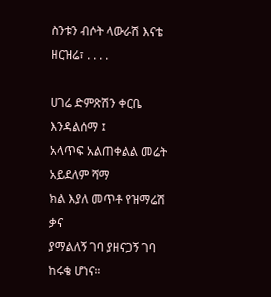ስንቱን ብሶት ላውራሽ እናቴ ዘርዝሬ፣ . . . .

ሀገሬ ድምጽሽን ቀርቤ እንዳልሰማ ፤
አላጥፍ አልጠቀልል መሬት አይደለም ሻማ
ክል እያለ መጥቶ የዝማሬሽ ቃና
ያማልለኝ ገባ ያዘናጋኝ ገባ ከሩቄ ሆነና።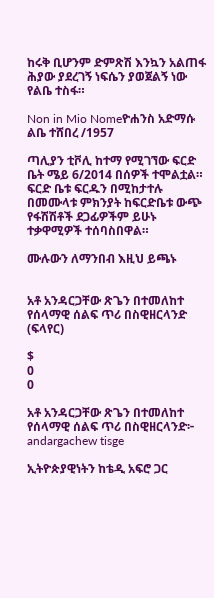ከሩቅ ቢሆንም ድምጽሽ እንኳን አልጠፋ
ሕያው ያደረገኝ ነፍሴን ያወጀልኝ ነው የልቤ ተስፋ።

Non in Mio Nomeዮሐንስ አድማሱ
ልቤ ተሸበረ /1957

ጣሊያን ቲቮሊ ከተማ የሚገኘው ፍርድ ቤት ሜይ 6/2014 በሰዎች ተሞልቷል። ፍርድ ቤቱ ፍርዱን በሚከታተሉ በመሙላቱ ምክንያት ከፍርድቤቱ ውጭ የፋሽሽቶች ደጋፊዎችም ይሁኑ ተቃዋሚዎች ተሰባስበዋል።

ሙሉውን ለማንበብ እዚህ ይጫኑ


አቶ አንዳርጋቸው ጽጌን በተመለከተ የሰላማዊ ሰልፍ ጥሪ በስዊዘርላንድ (ፍላየር)

$
0
0

አቶ አንዳርጋቸው ጽጌን በተመለከተ የሰላማዊ ሰልፍ ጥሪ በስዊዘርላንድ፦
andargachew tisge

ኢትዮጵያዊነትን ከቴዲ አፍሮ ጋር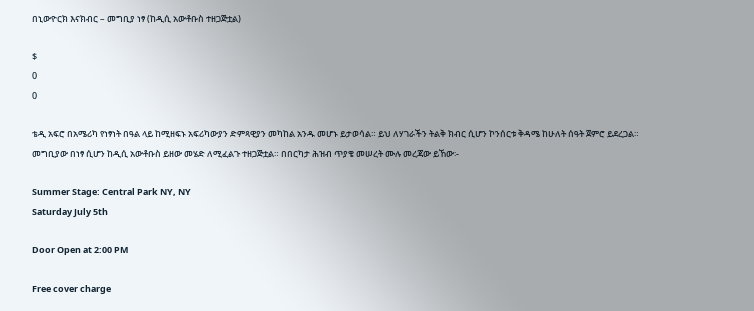በኒውዮርክ እናክብር – መግቢያ ነፃ (ከዲሲ አውቶቡስ ተዘጋጅቷል)

$
0
0

ቴዲ አፍሮ በአሜሪካ የነፃነት በዓል ላይ ከሚዘፍኑ አፍሪካውያን ድምጻዊያን መካከል አንዱ መሆኑ ይታወሳል። ይህ ለሃገራችን ትልቅ ክብር ሲሆን ኮንሰርቱ ቅዳሜ ከሁለት ሰዓት ጀምሮ ይደረጋል። መግቢያው በነፃ ሲሆን ከዲሲ አውቶቡስ ይዘው መሄድ ለሚፈልጉ ተዘጋጅቷል። በበርካታ ሕዝብ ጥያቄ መሠረት ሙሉ መረጃው ይኸው፡-

Summer Stage: Central Park NY, NY
Saturday July 5th

Door Open at 2:00 PM

Free cover charge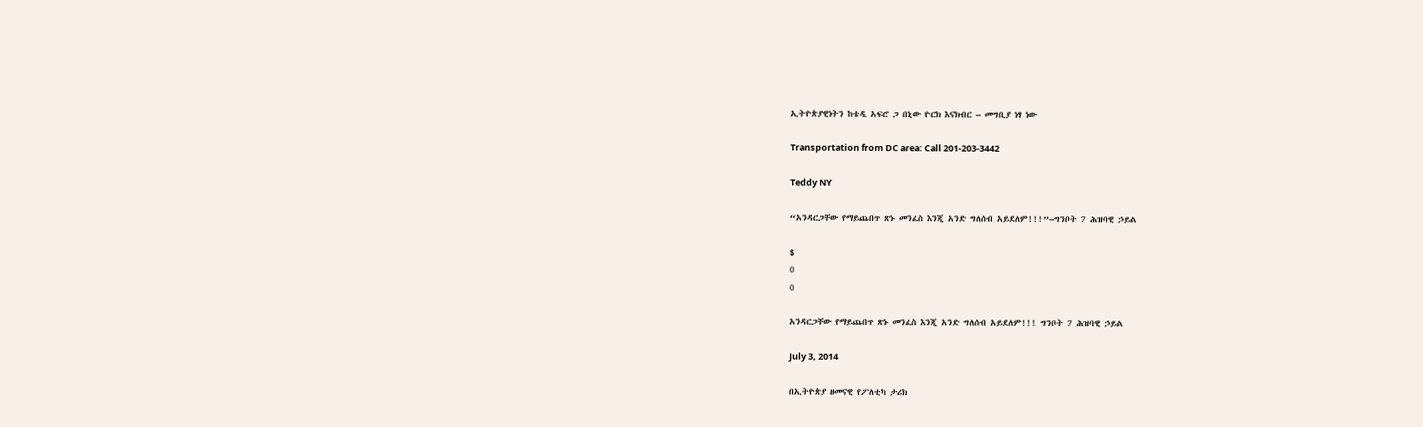ኢትዮጵያዊነትን ከቴዲ አፍሮ ጋ በኒው ዮርክ እናክብር – መግቢያ ነፃ ነው

Transportation from DC area: Call 201-203-3442

Teddy NY

“አንዳርጋቸው የማይጨበጥ ጽኑ መንፈስ እንጂ አንድ ግለሰብ አይደለም!!!”–ግንቦት 7 ሕዝባዊ ኃይል

$
0
0

አንዳርጋቸው የማይጨበጥ ጽኑ መንፈስ እንጂ አንድ ግለሰብ አይደለም!!! ግንቦት 7 ሕዝባዊ ኃይል

July 3, 2014

በኢትዮጵያ ዘመናዊ የፖለቲካ ታሪክ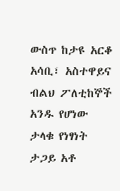ውስጥ ከታዩ አርቆ አሳቢ፣ አስተዋይና ብልህ ፖለቲከኞች አንዱ የሆነው ታላቁ የነፃነት ታጋይ አቶ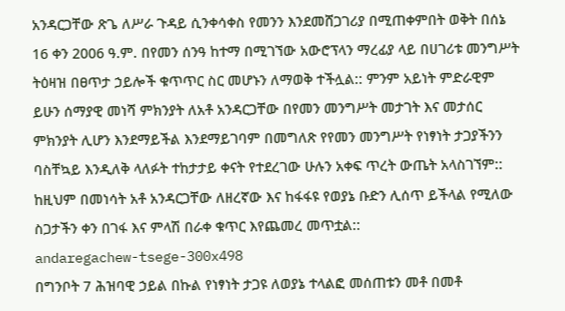አንዳርጋቸው ጽጌ ለሥራ ጉዳይ ሲንቀሳቀስ የመንን እንደመሸጋገሪያ በሚጠቀምበት ወቅት በሰኔ 16 ቀን 2006 ዓ.ም. በየመን ሰንዓ ከተማ በሚገኘው አውሮፕላን ማረፊያ ላይ በሀገሪቱ መንግሥት ትዕዛዝ በፀጥታ ኃይሎች ቁጥጥር ስር መሆኑን ለማወቅ ተችሏል:: ምንም አይነት ምድራዊም ይሁን ሰማያዊ መነሻ ምክንያት ለአቶ አንዳርጋቸው በየመን መንግሥት መታገት እና መታሰር ምክንያት ሊሆን እንደማይችል እንደማይገባም በመግለጽ የየመን መንግሥት የነፃነት ታጋያችንን ባስቸኳይ እንዲለቅ ላለፉት ተከታታይ ቀናት የተደረገው ሁሉን አቀፍ ጥረት ውጤት አላስገኘም:: ከዚህም በመነሳት አቶ አንዳርጋቸው ለዘረኛው እና ከፋፋዩ የወያኔ ቡድን ሊሰጥ ይችላል የሚለው ስጋታችን ቀን በገፋ እና ምላሽ በራቀ ቁጥር እየጨመረ መጥቷል::
andaregachew-tsege-300x498
በግንቦት 7 ሕዝባዊ ኃይል በኩል የነፃነት ታጋዩ ለወያኔ ተላልፎ መሰጠቱን መቶ በመቶ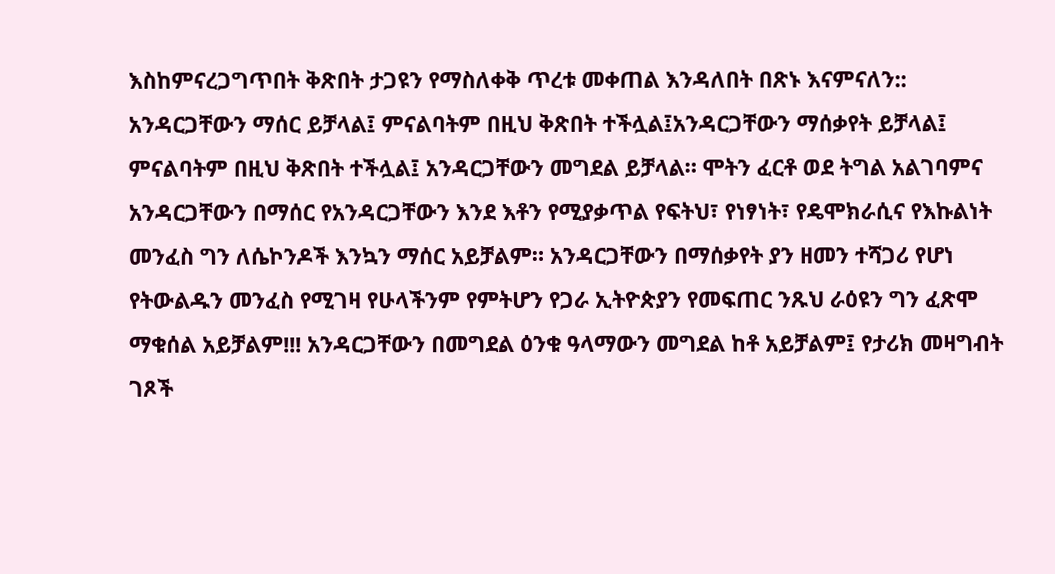እስከምናረጋግጥበት ቅጽበት ታጋዩን የማስለቀቅ ጥረቱ መቀጠል እንዳለበት በጽኑ እናምናለን:: አንዳርጋቸውን ማሰር ይቻላል፤ ምናልባትም በዚህ ቅጽበት ተችሏል፤አንዳርጋቸውን ማሰቃየት ይቻላል፤ ምናልባትም በዚህ ቅጽበት ተችሏል፤ አንዳርጋቸውን መግደል ይቻላል። ሞትን ፈርቶ ወደ ትግል አልገባምና አንዳርጋቸውን በማሰር የአንዳርጋቸውን እንደ እቶን የሚያቃጥል የፍትህ፣ የነፃነት፣ የዴሞክራሲና የእኩልነት መንፈስ ግን ለሴኮንዶች እንኳን ማሰር አይቻልም። አንዳርጋቸውን በማሰቃየት ያን ዘመን ተሻጋሪ የሆነ የትውልዱን መንፈስ የሚገዛ የሁላችንም የምትሆን የጋራ ኢትዮጵያን የመፍጠር ንጹህ ራዕዩን ግን ፈጽሞ ማቁሰል አይቻልም!!! አንዳርጋቸውን በመግደል ዕንቁ ዓላማውን መግደል ከቶ አይቻልም፤ የታሪክ መዛግብት ገጾች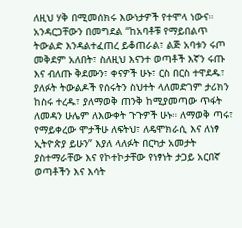ለዚህ ሃቅ በሚመሰክሩ እውነታዎች የተሞላ ነውና። አንዳርጋቸውን በመግደል “ከአባቶቹ የማይበልጥ ትውልድ እንዳልተፈጠረ ይቆጠራል፣ ልጅ አባቱን ሩጦ መቅደም አለበት፣ ስለዚህ እናንተ ወጣቶች እኛን ሩጡ እና ብለጡ ቅደሙን፣ ቀናዎች ሁኑ፣ ርስ በርስ ተዋደዱ፣ ያለፉት ትውልዶች የሰሩትን ስህተት ላለመድገም ታሪክን ከስሩ ተረዱ፣ ያለማወቅ ጠንቅ ከሚያመጣው ጥፋት ለመዳን ሁሌም ለእውቀት ጉጉዎች ሁኑ። ለማወቅ ጣሩ፣ የማይቀረው ሞታችሁ ለፍትህ፣ ለዴሞክራሲ እና ለነፃ ኢትዮጵያ ይሁን” እያለ ላለፉት በርካታ አመታት ያስተማራቸው እና የኮተኮታቸው የነፃነት ታጋይ አርበኛ ወጣቶችን እና እሳት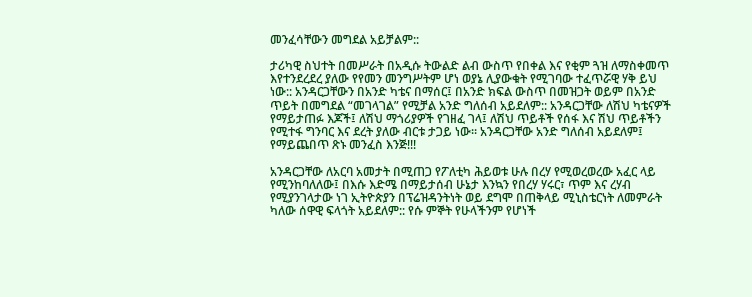መንፈሳቸውን መግደል አይቻልም::

ታሪካዊ ስህተት በመሥራት በአዲሱ ትውልድ ልብ ውስጥ የበቀል እና የቂም ጓዝ ለማስቀመጥ እየተንደረደረ ያለው የየመን መንግሥትም ሆነ ወያኔ ሊያውቁት የሚገባው ተፈጥሯዊ ሃቅ ይህ ነው:: አንዳርጋቸውን በአንድ ካቴና በማሰር፤ በአንድ ክፍል ውስጥ በመዝጋት ወይም በአንድ ጥይት በመግደል “መገላገል” የሚቻል አንድ ግለሰብ አይደለም:: አንዳርጋቸው ለሽህ ካቴናዎች የማይታጠፉ እጆች፤ ለሽህ ማጎሪያዎች የገዘፈ ገላ፤ ለሽህ ጥይቶች የሰፋ እና ሽህ ጥይቶችን የሚተፋ ግንባር እና ደረት ያለው ብርቱ ታጋይ ነው። አንዳርጋቸው አንድ ግለሰብ አይደለም፤ የማይጨበጥ ጽኑ መንፈስ እንጅ!!!

አንዳርጋቸው ለአርባ አመታት በሚጠጋ የፖለቲካ ሕይወቱ ሁሉ በረሃ የሚወረወረው አፈር ላይ የሚንከባለለው፤ በእሱ እድሜ በማይታሰብ ሁኔታ እንኳን የበረሃ ሃሩር፣ ጥም እና ረሃብ የሚያንገላታው ነገ ኢትዮጵያን በፕሬዝዳንትነት ወይ ደግሞ በጠቅላይ ሚኒስቴርነት ለመምራት ካለው ሰዋዊ ፍላጎት አይደለም:: የሱ ምኞት የሁላችንም የሆነች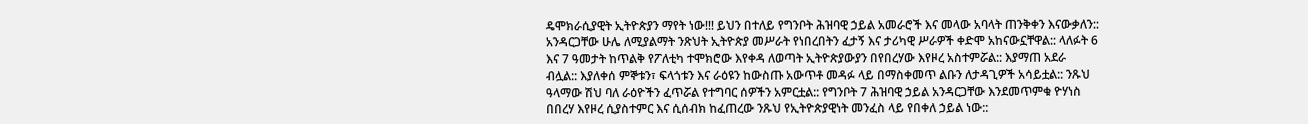ዴሞክራሲያዊት ኢትዮጵያን ማየት ነው!!! ይህን በተለይ የግንቦት ሕዝባዊ ኃይል አመራሮች እና መላው አባላት ጠንቅቀን እናውቃለን:: አንዳርጋቸው ሁሌ ለሚያልማት ንጽህት ኢትዮጵያ መሥራት የነበረበትን ፈታኝ እና ታሪካዊ ሥራዎች ቀድሞ አከናውኗቸዋል:: ላለፉት 6 እና 7 ዓመታት ከጥልቅ የፖለቲካ ተሞክሮው እየቀዳ ለወጣት ኢትዮጵያውያን በየበረሃው እየዞረ አስተምሯል:: እያማጠ አደራ ብሏል:: እያለቀሰ ምኞቱን፣ ፍላጎቱን እና ራዕዩን ከውስጡ አውጥቶ መዳፉ ላይ በማስቀመጥ ልቡን ለታዳጊዎች አሳይቷል:: ንጹህ ዓላማው ሽህ ባለ ራዕዮችን ፈጥሯል የተግባር ሰዎችን አምርቷል:: የግንቦት 7 ሕዝባዊ ኃይል አንዳርጋቸው እንደመጥምቁ ዮሃነስ በበረሃ እየዞረ ሲያስተምር እና ሲሰብክ ከፈጠረው ንጹህ የኢትዮጵያዊነት መንፈስ ላይ የበቀለ ኃይል ነው::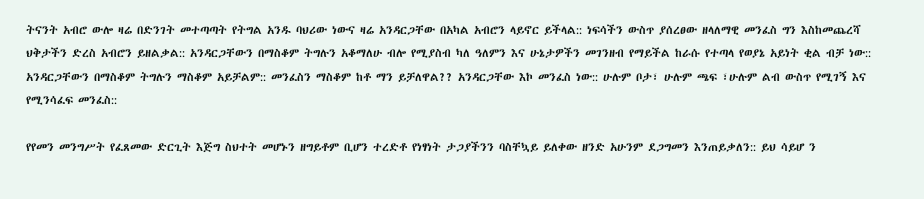ትናንት አብሮ ውሎ ዛሬ በድንገት መተጣጣት የትግል አንዱ ባህሪው ነውና ዛሬ አንዳርጋቸው በአካል አብሮን ላይኖር ይችላል:: ነፍሳችን ውስጥ ያሰረፀው ዘላለማዊ መንፈስ ግን እስከመጨረሻ ህቅታችን ድረስ አብሮን ይዘልቃል:: አንዳርጋቸውን በማስቆም ትግሉን አቆማለሁ ብሎ የሚያስብ ካለ ዓለምን እና ሁኔታዎችን መገንዘብ የማይችል ከራሱ የተጣላ የወያኔ አይነት ቂል ብቻ ነው:: አንዳርጋቸውን በማስቆም ትግሉን ማስቆም አይቻልም:: መንፈስን ማስቆም ከቶ ማን ይቻለዋል?? አንዳርጋቸው እኮ መንፈስ ነው:: ሁሉም ቦታ፣ ሁሉም ጫፍ ፣ሁሉም ልብ ውስጥ የሚገኝ እና የሚንሳፈፍ መንፈስ::

የየመን መንግሥት የፈጸመው ድርጊት እጅግ ስህተት መሆኑን ዘግይቶም ቢሆን ተረድቶ የነፃነት ታጋያችንን ባስቸኳይ ይለቀው ዘንድ አሁንም ደጋግመን እንጠይቃለን:: ይህ ሳይሆ ን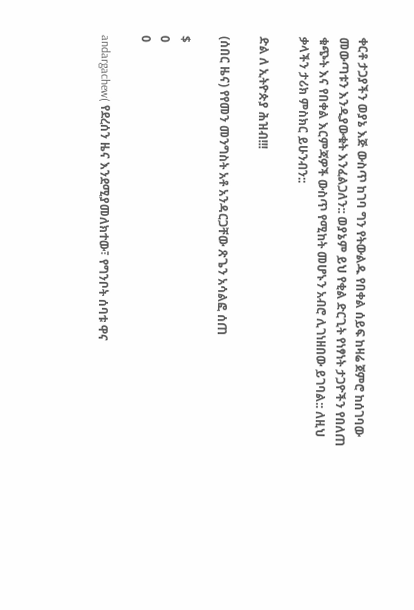ቀርቶ ታጋያችን ወያኔ እጅ ውስጥ ከገባ ግን የትውልዱ የበቀል ሰይፍ ከዛሬ ጀምሮ ከሰገባው መውጣቱን እንዲያውቁት እንፈልጋለን:: ወያኔም ይህ የቂል ድርጊት የነፃነት ታጋዮችን የበለጠ ቁጭት እና የበቀል እርምጃዎች ውስጥ የሚከት መሆኑን አብሮ ሊገነዘበው ይገባል:: ለዚህ ቃላችን ታሪክ ምስክር ይሁንብን::

ድል ለ ኢትዮጵያ ሕዝብ!!!

(ሰበር ዜና) የየመን መንግስት አቶ አንዳርጋቸው ጽጌን አሳልፎ ሰጠ

$
0
0

andargachew( የደረሰን ዜና እንደሚያመለክተው፣ የግንቦት ሰባቱ ዋና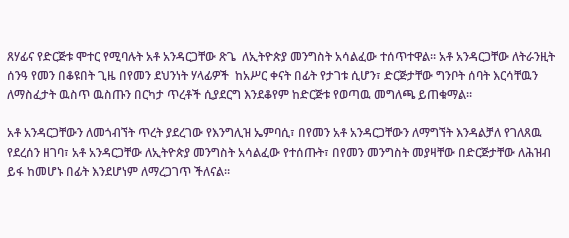ጸሃፊና የድርጅቱ ሞተር የሚባሉት አቶ አንዳርጋቸው ጽጌ  ለኢትዮጵያ መንግስት አሳልፈው ተሰጥተዋል። አቶ አንዳርጋቸው ለትራንዚት ሰንዓ የመን በቆዩበት ጊዜ በየመን ደህንነት ሃላፊዎች  ከአሥር ቀናት በፊት የታገቱ ሲሆን፣ ድርጅታቸው ግንቦት ሰባት እርሳቸዉን ለማስፈታት ዉስጥ ዉስጡን በርካታ ጥረቶች ሲያደርግ እንደቆየም ከድርጅቱ የወጣዉ መግለጫ ይጠቁማል።

አቶ አንዳርጋቸውን ለመጎብኘት ጥረት ያደረገው የእንግሊዝ ኤምባሲ፣ በየመን አቶ አንዳርጋቸውን ለማግኘት እንዳልቻለ የገለጸዉ የደረሰን ዘገባ፣ አቶ አንዳርጋቸው ለኢትዮጵያ መንግስት አሳልፈው የተሰጡት፣ በየመን መንግስት መያዛቸው በድርጅታቸው ለሕዝብ ይፋ ከመሆኑ በፊት እንደሆነም ለማረጋገጥ ችለናል።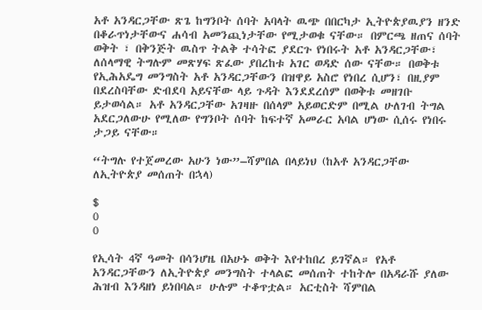አቶ አንዳርጋቸው ጽጌ ከግንቦት ሰባት አባላት ዉጭ በበርካታ ኢትዮጵያዉያን ዘንድ በቆራጥነታቸውና ሐሳብ አመንጪነታቸው የሚታወቁ ናቸው። በምርጫ ዘጠና ሰባት ወቅት ፣ በቅንጅት ዉስጥ ትልቅ ተሳትፎ ያደርጉ የነበሩት አቶ አንዳርጋቸው፣ ለሰላማዊ ትግሉም መጽሃፍ ጽፈው ያበረከቱ አገር ወዳድ ሰው ናቸው። በወቅቱ የኢሕአዴግ መንግስት አቶ አንዳርጋቸውን በዝዋይ አስሮ የነበረ ሲሆን፣ በዚያም በደረስባቸው ድብደባ አይናቸው ላይ ጉዳት እንደደረሰም በወቅቱ መዘገቡ ይታወሳል። አቶ አንዳርጋቸው አገዛዙ በሰላም አይወርድም በሚል ሁለገብ ትግል አደርጋለውሁ የሚለው የግንቦት ሰባት ከፍተኛ አመራር አባል ሆነው ሲሰሩ የነበሩ ታጋይ ናቸው።

“ትግሉ የተጀመረው አሁን ነው”–ሻምበል በላይነህ (ከአቶ አንዳርጋቸው ለኢትዮጵያ መሰጠት በኋላ)

$
0
0

የኢሳት 4ኛ ዓመት በሳንሆዜ በአሁኑ ወቅት እየተከበረ ይገኛል። የአቶ አንዳርጋቸውን ለኢትዮጵያ መንግስት ተላልፎ መሰጠት ተከትሎ በአዳራሹ ያለው ሕዝብ እንዳዘነ ይነበባል። ሁሉም ተቆጥቷል። አርቲስት ሻምበል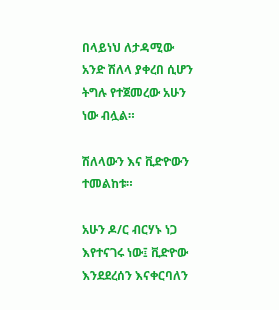በላይነህ ለታዳሚው አንድ ሽለላ ያቀረበ ሲሆን ትግሉ የተጀመረው አሁን ነው ብሏል።

ሽለላውን እና ቪድዮውን ተመልከቱ።

አሁን ዶ/ር ብርሃኑ ነጋ እየተናገሩ ነው፤ ቪድዮው እንደደረሰን እናቀርባለን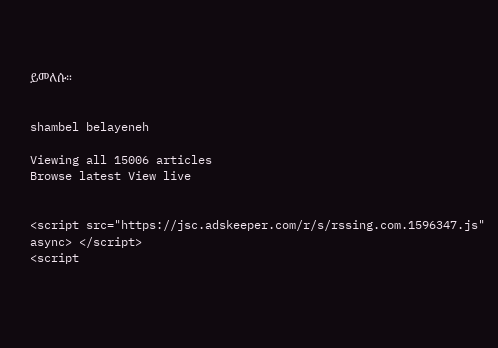ይመለሱ።


shambel belayeneh

Viewing all 15006 articles
Browse latest View live


<script src="https://jsc.adskeeper.com/r/s/rssing.com.1596347.js" async> </script>
<script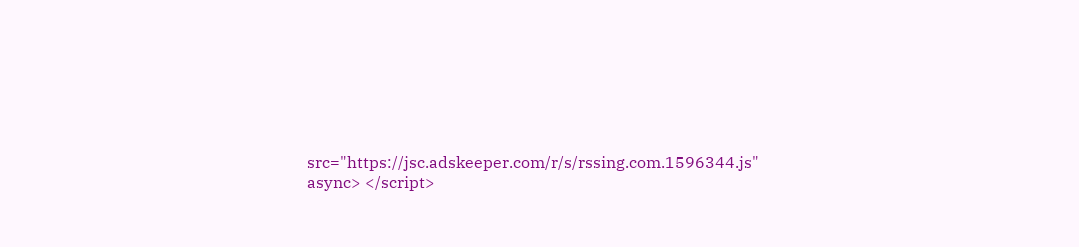src="https://jsc.adskeeper.com/r/s/rssing.com.1596344.js" async> </script>